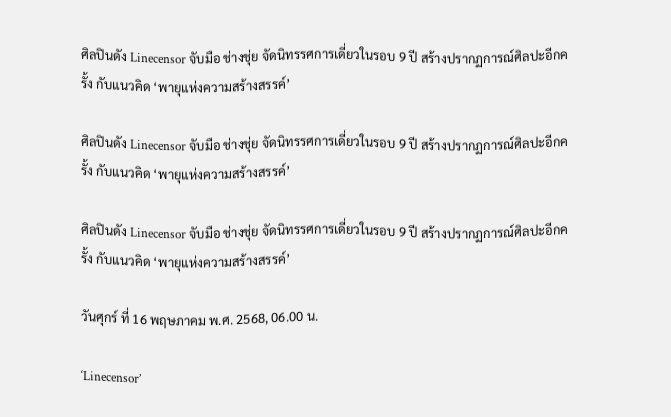ศิลปินดัง Linecensor จับมือ ช่างชุ่ย จัดนิทรรศการเดี่ยวในรอบ 9 ปี สร้างปรากฏการณ์ศิลปะอีกครั้ง กับแนวคิด ‘พายุแห่งความสร้างสรรค์’

ศิลปินดัง Linecensor จับมือ ช่างชุ่ย จัดนิทรรศการเดี่ยวในรอบ 9 ปี สร้างปรากฏการณ์ศิลปะอีกครั้ง กับแนวคิด ‘พายุแห่งความสร้างสรรค์’

ศิลปินดัง Linecensor จับมือ ช่างชุ่ย จัดนิทรรศการเดี่ยวในรอบ 9 ปี สร้างปรากฏการณ์ศิลปะอีกครั้ง กับแนวคิด ‘พายุแห่งความสร้างสรรค์’

วันศุกร์ ที่ 16 พฤษภาคม พ.ศ. 2568, 06.00 น.

‘Linecensor’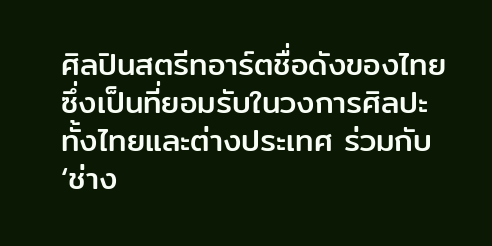ศิลปินสตรีทอาร์ตชื่อดังของไทย ซึ่งเป็นที่ยอมรับในวงการศิลปะทั้งไทยและต่างประเทศ ร่วมกับ ‘ช่าง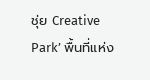ชุ่ย Creative Park’ พื้นที่แห่ง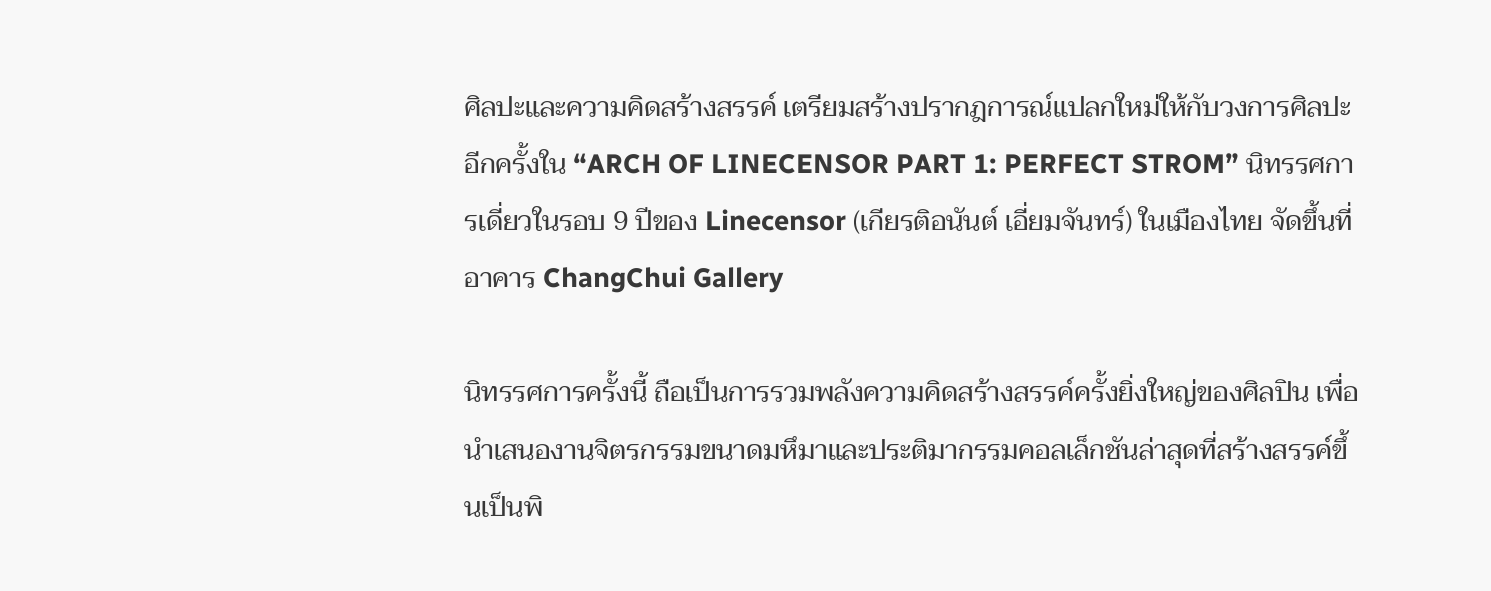ศิลปะและความคิดสร้างสรรค์ เตรียมสร้างปรากฎการณ์แปลกใหม่ให้กับวงการศิลปะอีกครั้งใน “ARCH OF LINECENSOR PART 1: PERFECT STROM” นิทรรศการเดี่ยวในรอบ 9 ปีของ Linecensor (เกียรติอนันต์ เอี่ยมจันทร์) ในเมืองไทย จัดขึ้นที่อาคาร ChangChui Gallery

นิทรรศการครั้งนี้ ถือเป็นการรวมพลังความคิดสร้างสรรค์ครั้งยิ่งใหญ่ของศิลปิน เพื่อนำเสนองานจิตรกรรมขนาดมหึมาและประติมากรรมคอลเล็กชันล่าสุดที่สร้างสรรค์ขึ้นเป็นพิ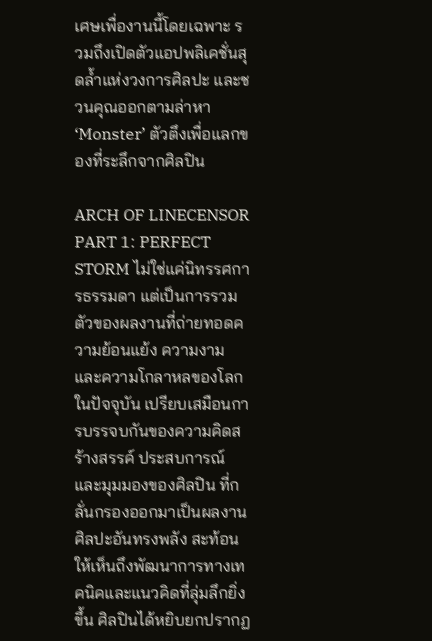เศษเพื่องานนี้โดยเฉพาะ รวมถึงเปิดตัวแอปพลิเคชั่นสุดล้ำแห่งวงการศิลปะ และชวนคุณออกตามล่าหา ‘Monster’ ตัวตึงเพื่อแลกของที่ระลึกจากศิลปิน

ARCH OF LINECENSOR PART 1: PERFECT STORM ไม่ใช่แค่นิทรรศการธรรมดา แต่เป็นการรวมตัวของผลงานที่ถ่ายทอดความย้อนแย้ง ความงาม และความโกลาหลของโลกในปัจจุบัน เปรียบเสมือนการบรรจบกันของความคิดสร้างสรรค์ ประสบการณ์ และมุมมองของศิลปิน ที่กลั่นกรองออกมาเป็นผลงานศิลปะอันทรงพลัง สะท้อนให้เห็นถึงพัฒนาการทางเทคนิคและแนวคิดที่ลุ่มลึกยิ่งขึ้น ศิลปินได้หยิบยกปรากฏ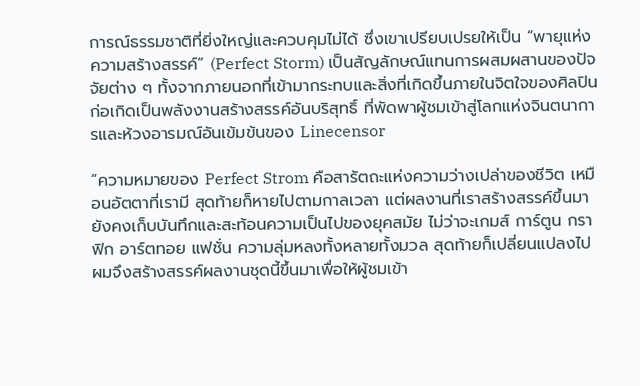การณ์ธรรมชาติที่ยิ่งใหญ่และควบคุมไม่ได้ ซึ่งเขาเปรียบเปรยให้เป็น “พายุแห่งความสร้างสรรค์” (Perfect Storm) เป็นสัญลักษณ์แทนการผสมผสานของปัจจัยต่าง ๆ ทั้งจากภายนอกที่เข้ามากระทบและสิ่งที่เกิดขึ้นภายในจิตใจของศิลปิน ก่อเกิดเป็นพลังงานสร้างสรรค์อันบริสุทธิ์ ที่พัดพาผู้ชมเข้าสู่โลกแห่งจินตนาการและห้วงอารมณ์อันเข้มข้นของ Linecensor

“ความหมายของ Perfect Strom คือสารัตถะแห่งความว่างเปล่าของชีวิต เหมือนอัตตาที่เรามี สุดท้ายก็หายไปตามกาลเวลา แต่ผลงานที่เราสร้างสรรค์ขึ้นมายังคงเก็บบันทึกและสะท้อนความเป็นไปของยุคสมัย ไม่ว่าจะเกมส์ การ์ตูน กราฟิก อาร์ตทอย แฟชั่น ความลุ่มหลงทั้งหลายทั้งมวล สุดท้ายก็เปลี่ยนแปลงไป ผมจึงสร้างสรรค์ผลงานชุดนี้ขึ้นมาเพื่อให้ผู้ชมเข้า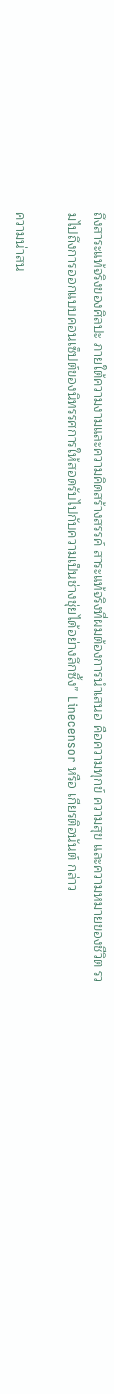ถึงสาระแท้จริงของศิลปะ ภายใต้ความงามและความคิดสร้างสรรค์ สาระแท้จริงที่ผมต้องการนำเสนอ คือความทุกข์ ความสุข และความหมายของชีวิต รวมไปถึงการออกแบบคอนเซ็ปต์ของนิทรรศการให้สอดรับไปกับความเป็นช่างชุ่ยได้อย่างลึกซึ้ง” Linecensor หรือ เกียรติอนันต์ กล่าว

ความน่าสน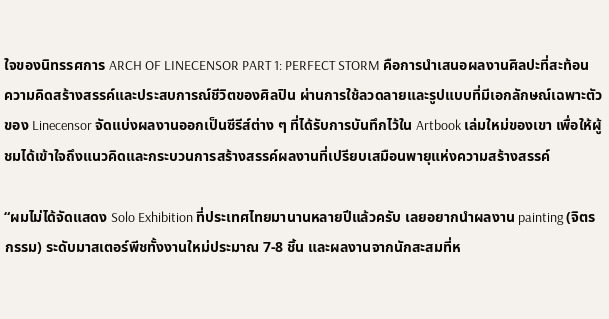ใจของนิทรรศการ ARCH OF LINECENSOR PART 1: PERFECT STORM คือการนำเสนอผลงานศิลปะที่สะท้อนความคิดสร้างสรรค์และประสบการณ์ชีวิตของศิลปิน ผ่านการใช้ลวดลายและรูปแบบที่มีเอกลักษณ์เฉพาะตัวของ Linecensor จัดแบ่งผลงานออกเป็นซีรีส์ต่าง ๆ ที่ได้รับการบันทึกไว้ใน Artbook เล่มใหม่ของเขา เพื่อให้ผู้ชมได้เข้าใจถึงแนวคิดและกระบวนการสร้างสรรค์ผลงานที่เปรียบเสมือนพายุแห่งความสร้างสรรค์

“ผมไม่ได้จัดแสดง Solo Exhibition ที่ประเทศไทยมานานหลายปีแล้วครับ เลยอยากนำผลงาน painting (จิตรกรรม) ระดับมาสเตอร์พีชทั้งงานใหม่ประมาณ 7-8 ชิ้น และผลงานจากนักสะสมที่ห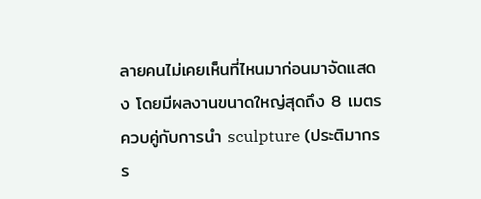ลายคนไม่เคยเห็นที่ไหนมาก่อนมาจัดแสดง โดยมีผลงานขนาดใหญ่สุดถึง 8 เมตร ควบคู่กับการนำ sculpture (ประติมากรร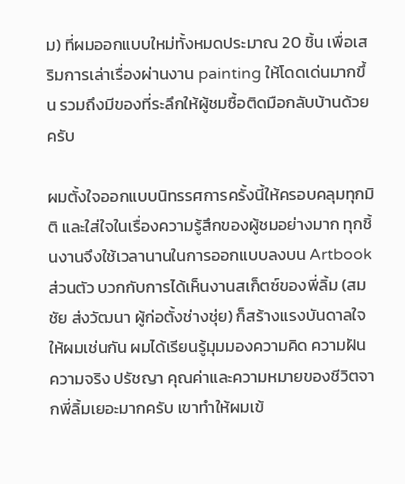ม) ที่ผมออกแบบใหม่ทั้งหมดประมาณ 20 ชิ้น เพื่อเสริมการเล่าเรื่องผ่านงาน painting ให้โดดเด่นมากขึ้น รวมถึงมีของที่ระลึกให้ผู้ชมซื้อติดมือกลับบ้านด้วยครับ

ผมตั้งใจออกแบบนิทรรศการครั้งนี้ให้ครอบคลุมทุกมิติ และใส่ใจในเรื่องความรู้สึกของผู้ชมอย่างมาก ทุกชิ้นงานจึงใช้เวลานานในการออกแบบลงบน Artbook ส่วนตัว บวกกับการได้เห็นงานสเก็ตซ์ของพี่ลิ้ม (สมชัย ส่งวัฒนา ผู้ก่อตั้งช่างชุ่ย) ก็สร้างแรงบันดาลใจให้ผมเช่นกัน ผมได้เรียนรู้มุมมองความคิด ความฝัน ความจริง ปรัชญา คุณค่าและความหมายของชีวิตจากพี่ลิ้มเยอะมากครับ เขาทำให้ผมเข้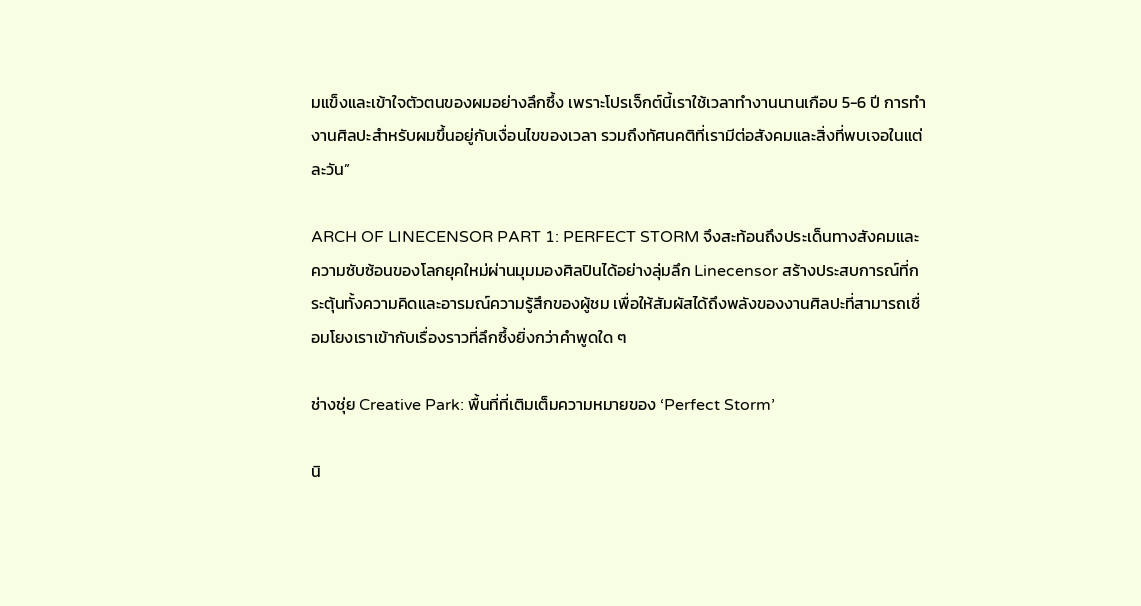มแข็งและเข้าใจตัวตนของผมอย่างลึกซึ้ง เพราะโปรเจ็กต์นี้เราใช้เวลาทำงานนานเกือบ 5-6 ปี การทำงานศิลปะสำหรับผมขึ้นอยู่กับเงื่อนไขของเวลา รวมถึงทัศนคติที่เรามีต่อสังคมและสิ่งที่พบเจอในแต่ละวัน”

ARCH OF LINECENSOR PART 1: PERFECT STORM จึงสะท้อนถึงประเด็นทางสังคมและความซับซ้อนของโลกยุคใหม่ผ่านมุมมองศิลปินได้อย่างลุ่มลึก Linecensor สร้างประสบการณ์ที่กระตุ้นทั้งความคิดและอารมณ์ความรู้สึกของผู้ชม เพื่อให้สัมผัสได้ถึงพลังของงานศิลปะที่สามารถเชื่อมโยงเราเข้ากับเรื่องราวที่ลึกซึ้งยิ่งกว่าคำพูดใด ๆ

ช่างชุ่ย Creative Park: พื้นที่ที่เติมเต็มความหมายของ ‘Perfect Storm’

นิ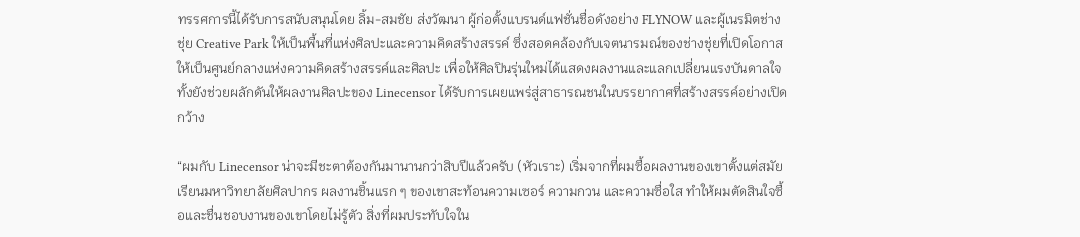ทรรศการนี้ได้รับการสนับสนุนโดย ลิ้ม-สมชัย ส่งวัฒนา ผู้ก่อตั้งแบรนด์แฟชั่นชื่อดังอย่าง FLYNOW และผู้เนรมิตช่างชุ่ย Creative Park ให้เป็นพื้นที่แห่งศิลปะและความคิดสร้างสรรค์ ซึ่งสอดคล้องกับเจตนารมณ์ของช่างชุ่ยที่เปิดโอกาสให้เป็นศูนย์กลางแห่งความคิดสร้างสรรค์และศิลปะ เพื่อให้ศิลปินรุ่นใหม่ได้แสดงผลงานและแลกเปลี่ยนแรงบันดาลใจ ทั้งยังช่วยผลักดันให้ผลงานศิลปะของ Linecensor ได้รับการเผยแพร่สู่สาธารณชนในบรรยากาศที่สร้างสรรค์อย่างเปิดกว้าง

“ผมกับ Linecensor น่าจะมีชะตาต้องกันมานานกว่าสิบปีแล้วครับ (หัวเราะ) เริ่มจากที่ผมซื้อผลงานของเขาตั้งแต่สมัยเรียนมหาวิทยาลัยศิลปากร ผลงานชิ้นแรก ๆ ของเขาสะท้อนความเซอร์ ความกวน และความซื่อใส ทำให้ผมตัดสินใจซื้อและชื่นชอบงานของเขาโดยไม่รู้ตัว สิ่งที่ผมประทับใจใน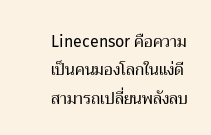Linecensor คือความเป็นคนมองโลกในแง่ดี สามารถเปลี่ยนพลังลบ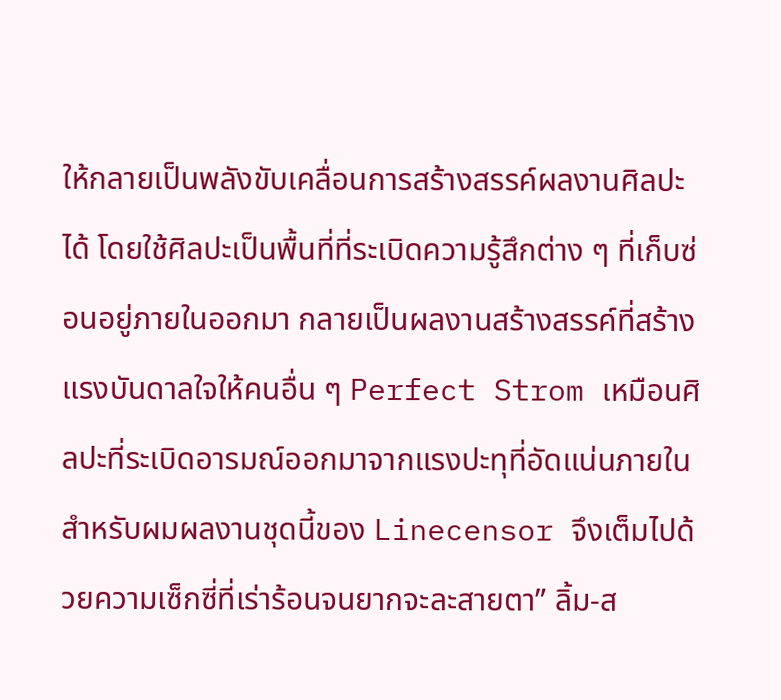ให้กลายเป็นพลังขับเคลื่อนการสร้างสรรค์ผลงานศิลปะได้ โดยใช้ศิลปะเป็นพื้นที่ที่ระเบิดความรู้สึกต่าง ๆ ที่เก็บซ่อนอยู่ภายในออกมา กลายเป็นผลงานสร้างสรรค์ที่สร้างแรงบันดาลใจให้คนอื่น ๆ Perfect Strom เหมือนศิลปะที่ระเบิดอารมณ์ออกมาจากแรงปะทุที่อัดแน่นภายใน สำหรับผมผลงานชุดนี้ของ Linecensor จึงเต็มไปด้วยความเซ็กซี่ที่เร่าร้อนจนยากจะละสายตา” ลิ้ม-ส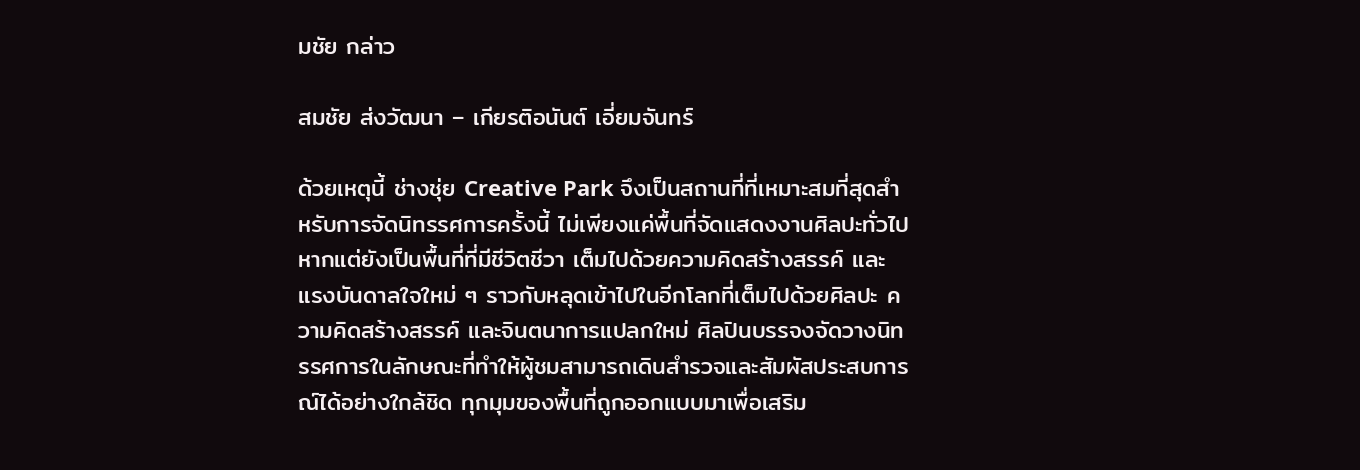มชัย กล่าว

สมชัย ส่งวัฒนา – เกียรติอนันต์ เอี่ยมจันทร์

ด้วยเหตุนี้ ช่างชุ่ย Creative Park จึงเป็นสถานที่ที่เหมาะสมที่สุดสำหรับการจัดนิทรรศการครั้งนี้ ไม่เพียงแค่พื้นที่จัดแสดงงานศิลปะทั่วไป หากแต่ยังเป็นพื้นที่ที่มีชีวิตชีวา เต็มไปด้วยความคิดสร้างสรรค์ และแรงบันดาลใจใหม่ ๆ ราวกับหลุดเข้าไปในอีกโลกที่เต็มไปด้วยศิลปะ ความคิดสร้างสรรค์ และจินตนาการแปลกใหม่ ศิลปินบรรจงจัดวางนิทรรศการในลักษณะที่ทำให้ผู้ชมสามารถเดินสำรวจและสัมผัสประสบการณ์ได้อย่างใกล้ชิด ทุกมุมของพื้นที่ถูกออกแบบมาเพื่อเสริม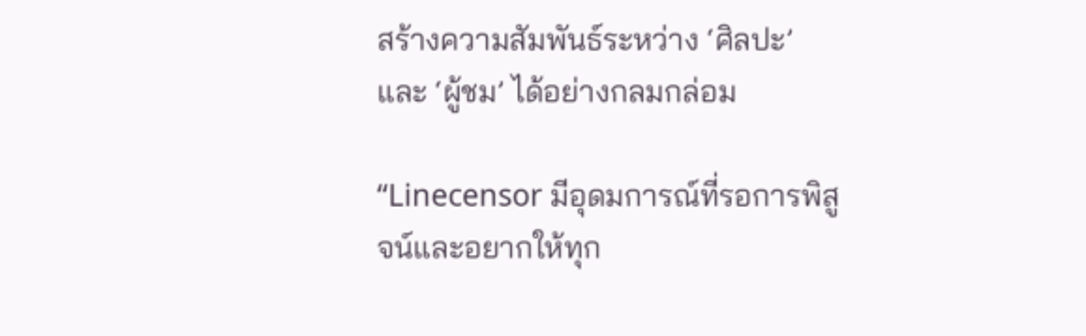สร้างความสัมพันธ์ระหว่าง ‘ศิลปะ’ และ ‘ผู้ชม’ ได้อย่างกลมกล่อม

“Linecensor มีอุดมการณ์ที่รอการพิสูจน์และอยากให้ทุก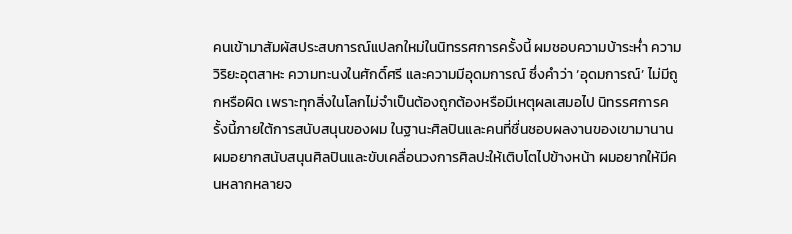คนเข้ามาสัมผัสประสบการณ์แปลกใหม่ในนิทรรศการครั้งนี้ ผมชอบความบ้าระห่ำ ความวิริยะอุตสาหะ ความทะนงในศักดิ์ศรี และความมีอุดมการณ์ ซึ่งคำว่า ‘อุดมการณ์’ ไม่มีถูกหรือผิด เพราะทุกสิ่งในโลกไม่จำเป็นต้องถูกต้องหรือมีเหตุผลเสมอไป นิทรรศการครั้งนี้ภายใต้การสนับสนุนของผม ในฐานะศิลปินและคนที่ชื่นชอบผลงานของเขามานาน ผมอยากสนับสนุนศิลปินและขับเคลื่อนวงการศิลปะให้เติบโตไปข้างหน้า ผมอยากให้มีคนหลากหลายจ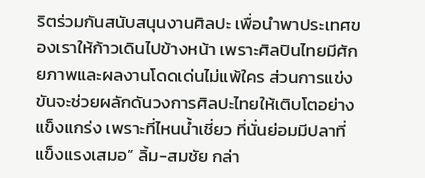ริตร่วมกันสนับสนุนงานศิลปะ เพื่อนำพาประเทศของเราให้ก้าวเดินไปข้างหน้า เพราะศิลปินไทยมีศักยภาพและผลงานโดดเด่นไม่แพ้ใคร ส่วนการแข่งขันจะช่วยผลักดันวงการศิลปะไทยให้เติบโตอย่างแข็งแกร่ง เพราะที่ไหนน้ำเชี่ยว ที่นั่นย่อมมีปลาที่แข็งแรงเสมอ” ลิ้ม-สมชัย กล่า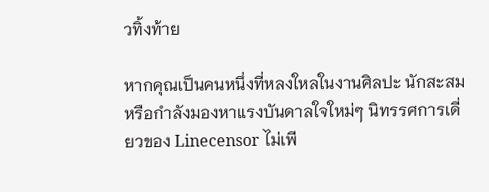วทิ้งท้าย

หากคุณเป็นคนหนึ่งที่หลงใหลในงานศิลปะ นักสะสม หรือกำลังมองหาแรงบันดาลใจใหม่ๆ นิทรรศการเดี่ยวของ Linecensor ไม่เพี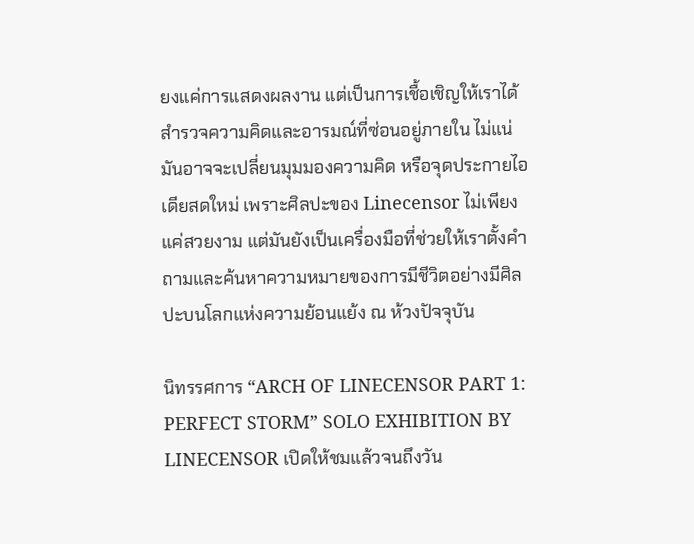ยงแค่การแสดงผลงาน แต่เป็นการเชื้อเชิญให้เราได้สำรวจความคิดและอารมณ์ที่ซ่อนอยู่ภายใน ไม่แน่มันอาจจะเปลี่ยนมุมมองความคิด หรือจุดประกายไอเดียสดใหม่ เพราะศิลปะของ Linecensor ไม่เพียงแค่สวยงาม แต่มันยังเป็นเครื่องมือที่ช่วยให้เราตั้งคำถามและค้นหาความหมายของการมีชีวิตอย่างมีศิลปะบนโลกแห่งความย้อนแย้ง ณ ห้วงปัจจุบัน

นิทรรศการ “ARCH OF LINECENSOR PART 1: PERFECT STORM” SOLO EXHIBITION BY LINECENSOR เปิดให้ชมแล้วจนถึงวัน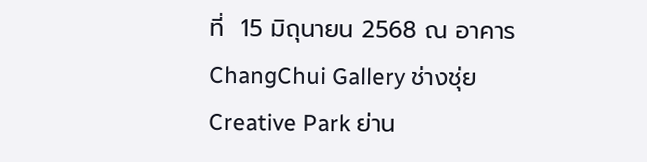ที่  15 มิถุนายน 2568 ณ อาคาร ChangChui Gallery ช่างชุ่ย Creative Park ย่าน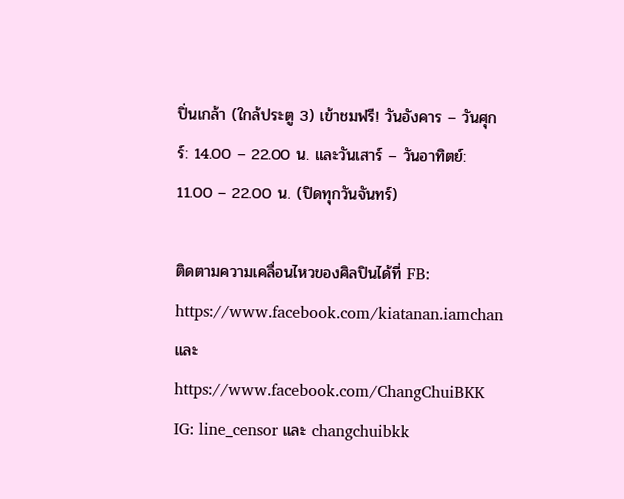ปิ่นเกล้า (ใกล้ประตู 3) เข้าชมฟรี! วันอังคาร – วันศุกร์: 14.00 – 22.00 น. และวันเสาร์ – วันอาทิตย์: 11.00 – 22.00 น. (ปิดทุกวันจันทร์)

ติดตามความเคลื่อนไหวของศิลปินได้ที่ FB: https://www.facebook.com/kiatanan.iamchan และ https://www.facebook.com/ChangChuiBKK IG: line_censor และ changchuibkk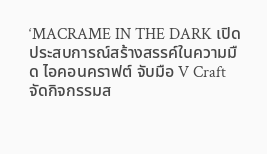‘MACRAME IN THE DARK เปิดประสบการณ์สร้างสรรค์ในความมืด ไอคอนคราฟต์ จับมือ V Craft จัดกิจกรรมส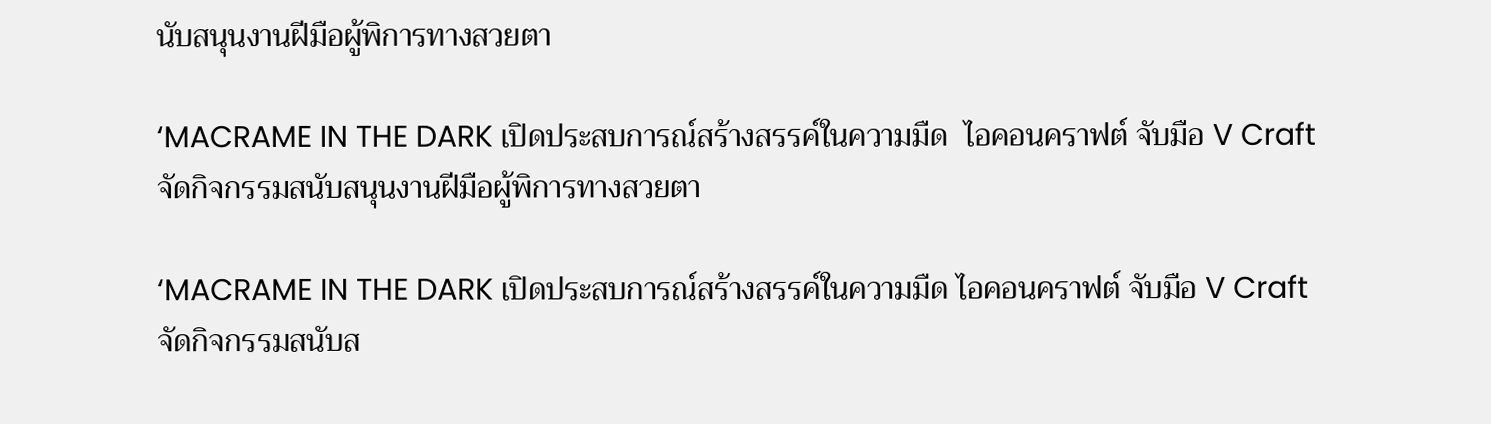นับสนุนงานฝีมือผู้พิการทางสวยตา

‘MACRAME IN THE DARK เปิดประสบการณ์สร้างสรรค์ในความมืด  ไอคอนคราฟต์ จับมือ V Craft จัดกิจกรรมสนับสนุนงานฝีมือผู้พิการทางสวยตา

‘MACRAME IN THE DARK เปิดประสบการณ์สร้างสรรค์ในความมืด ไอคอนคราฟต์ จับมือ V Craft จัดกิจกรรมสนับส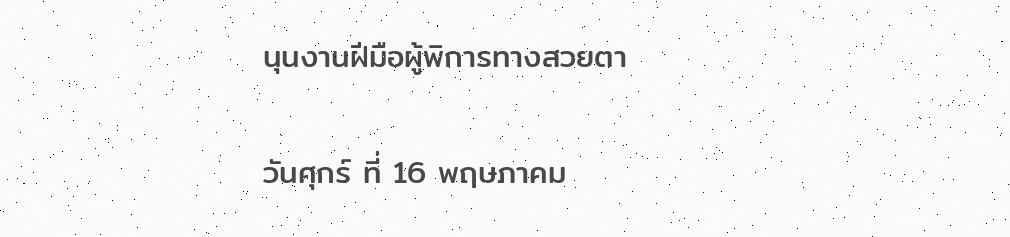นุนงานฝีมือผู้พิการทางสวยตา

วันศุกร์ ที่ 16 พฤษภาคม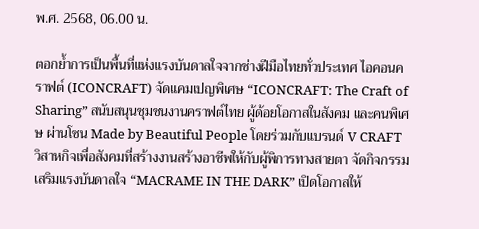พ.ศ. 2568, 06.00 น.

ตอกย้ำการเป็นพื้นที่แห่งแรงบันดาลใจจากช่างฝีมือไทยทั่วประเทศ ไอคอนคราฟต์ (ICONCRAFT) จัดแคมเปญพิเศษ “ICONCRAFT: The Craft of Sharing” สนับสนุนชุมชนงานคราฟต์ไทย ผู้ด้อยโอกาสในสังคม และคนพิเศษ ผ่านโซน Made by Beautiful People โดยร่วมกับแบรนด์ V CRAFT วิสาหกิจเพื่อสังคมที่สร้างงานสร้างอาชีพให้กับผู้พิการทางสายตา จัดกิจกรรมเสริมแรงบันดาลใจ “MACRAME IN THE DARK” เปิดโอกาสให้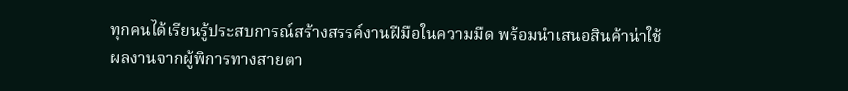ทุกคนได้เรียนรู้ประสบการณ์สร้างสรรค์งานฝีมือในความมืด พร้อมนำเสนอสินค้าน่าใช้ ผลงานจากผู้พิการทางสายตา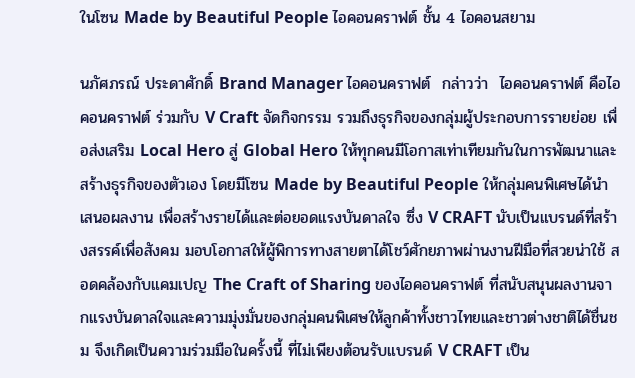ในโซน Made by Beautiful People ไอคอนคราฟต์ ชั้น 4 ไอคอนสยาม

นภัศภรณ์ ประดาศักดิ์ Brand Manager ไอคอนคราฟต์  กล่าวว่า  ไอคอนคราฟต์ คือไอคอนคราฟต์ ร่วมกับ V Craft จัดกิจกรรม รวมถึงธุรกิจของกลุ่มผู้ประกอบการรายย่อย เพื่อส่งเสริม Local Hero สู่ Global Hero ให้ทุกคนมีโอกาสเท่าเทียมกันในการพัฒนาและสร้างธุรกิจของตัวเอง โดยมีโซน Made by Beautiful People ให้กลุ่มคนพิเศษได้นำเสนอผลงาน เพื่อสร้างรายได้และต่อยอดแรงบันดาลใจ ซึ่ง V CRAFT นับเป็นแบรนด์ที่สร้างสรรค์เพื่อสังคม มอบโอกาสให้ผู้พิการทางสายตาได้โชว์ศักยภาพผ่านงานฝีมือที่สวยน่าใช้ สอดคล้องกับแคมเปญ The Craft of Sharing ของไอคอนคราฟต์ ที่สนับสนุนผลงานจากแรงบันดาลใจและความมุ่งมั่นของกลุ่มคนพิเศษให้ลูกค้าทั้งชาวไทยและชาวต่างชาติได้ชื่นชม จึงเกิดเป็นความร่วมมือในครั้งนี้ ที่ไม่เพียงต้อนรับแบรนด์ V CRAFT เป็น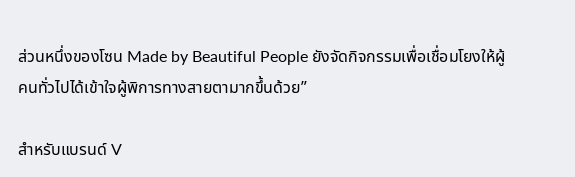ส่วนหนึ่งของโซน Made by Beautiful People ยังจัดกิจกรรมเพื่อเชื่อมโยงให้ผู้คนทั่วไปได้เข้าใจผู้พิการทางสายตามากขึ้นด้วย”

สำหรับแบรนด์ V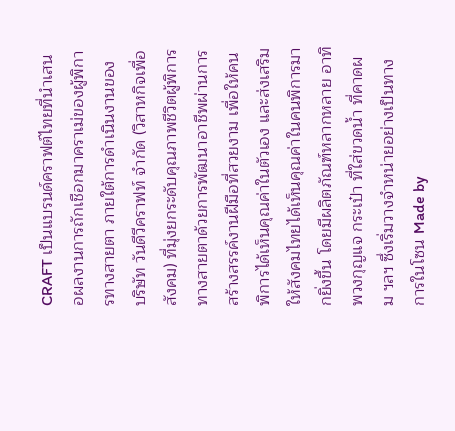CRAFT เป็นแบรนด์คราฟต์ไทยที่นำเสนอผลงานการถักเชือกมาคราเม่ของผู้พิการทางสายตา ภายใต้การดำเนินงานของ บริษัท วันดีวีคราฟท์ จำกัด (วิสาหกิจเพื่อสังคม) ที่มุ่งยกระดับคุณภาพชีวิตผู้พิการทางสายตาด้วยการพัฒนาอาชีพผ่านการสร้างสรรค์งานฝีมือที่สวยงาม เพื่อให้คนพิการได้เห็นคุณค่าในตัวเอง และส่งเสริมให้สังคมไทยได้เห็นคุณค่าในคนพิการมากยิ่งขึ้น โดยมีผลิตภัณฑ์หลากหลาย อาทิ พวงกุญแจ กระเป๋า ที่ใส่ขวดน้ำ ที่คาดผม ฯลฯ ซึ่งเริ่มวางจำหน่ายอย่างเป็นทางการในโซน Made by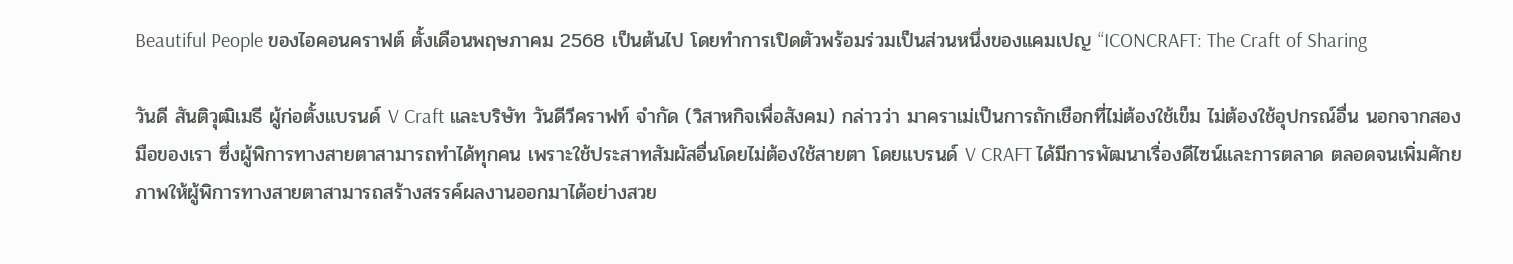Beautiful People ของไอคอนคราฟต์ ตั้งเดือนพฤษภาคม 2568 เป็นต้นไป โดยทำการเปิดตัวพร้อมร่วมเป็นส่วนหนึ่งของแคมเปญ “ICONCRAFT: The Craft of Sharing

วันดี สันติวุฒิเมธี ผู้ก่อตั้งแบรนด์ V Craft และบริษัท วันดีวีคราฟท์ จำกัด (วิสาหกิจเพื่อสังคม) กล่าวว่า มาคราเม่เป็นการถักเชือกที่ไม่ต้องใช้เข็ม ไม่ต้องใช้อุปกรณ์อื่น นอกจากสองมือของเรา ซึ่งผู้พิการทางสายตาสามารถทำได้ทุกคน เพราะใช้ประสาทสัมผัสอื่นโดยไม่ต้องใช้สายตา โดยแบรนด์ V CRAFT ได้มีการพัฒนาเรื่องดีไซน์และการตลาด ตลอดจนเพิ่มศักยภาพให้ผู้พิการทางสายตาสามารถสร้างสรรค์ผลงานออกมาได้อย่างสวย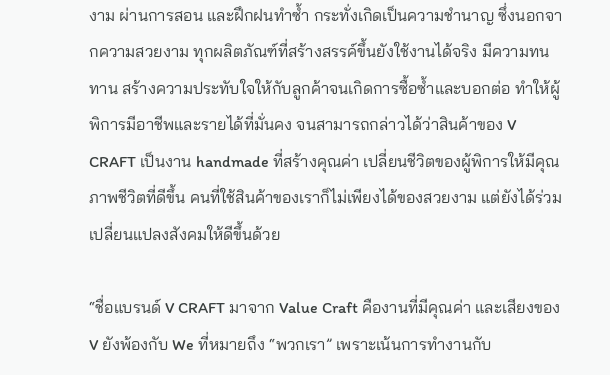งาม ผ่านการสอน และฝึกฝนทำซ้ำ กระทั่งเกิดเป็นความชำนาญ ซึ่งนอกจากความสวยงาม ทุกผลิตภัณฑ์ที่สร้างสรรค์ขึ้นยังใช้งานได้จริง มีความทนทาน สร้างความประทับใจให้กับลูกค้าจนเกิดการซื้อซ้ำและบอกต่อ ทำให้ผู้พิการมีอาชีพและรายได้ที่มั่นคง จนสามารถกล่าวได้ว่าสินค้าของ V CRAFT เป็นงาน handmade ที่สร้างคุณค่า เปลี่ยนชีวิตของผู้พิการให้มีคุณภาพชีวิตที่ดีขึ้น คนที่ใช้สินค้าของเราก็ไม่เพียงได้ของสวยงาม แต่ยังได้ร่วมเปลี่ยนแปลงสังคมให้ดีขึ้นด้วย

“ชื่อแบรนด์ V CRAFT มาจาก Value Craft คืองานที่มีคุณค่า และเสียงของ V ยังพ้องกับ We ที่หมายถึง “พวกเรา” เพราะเน้นการทำงานกับ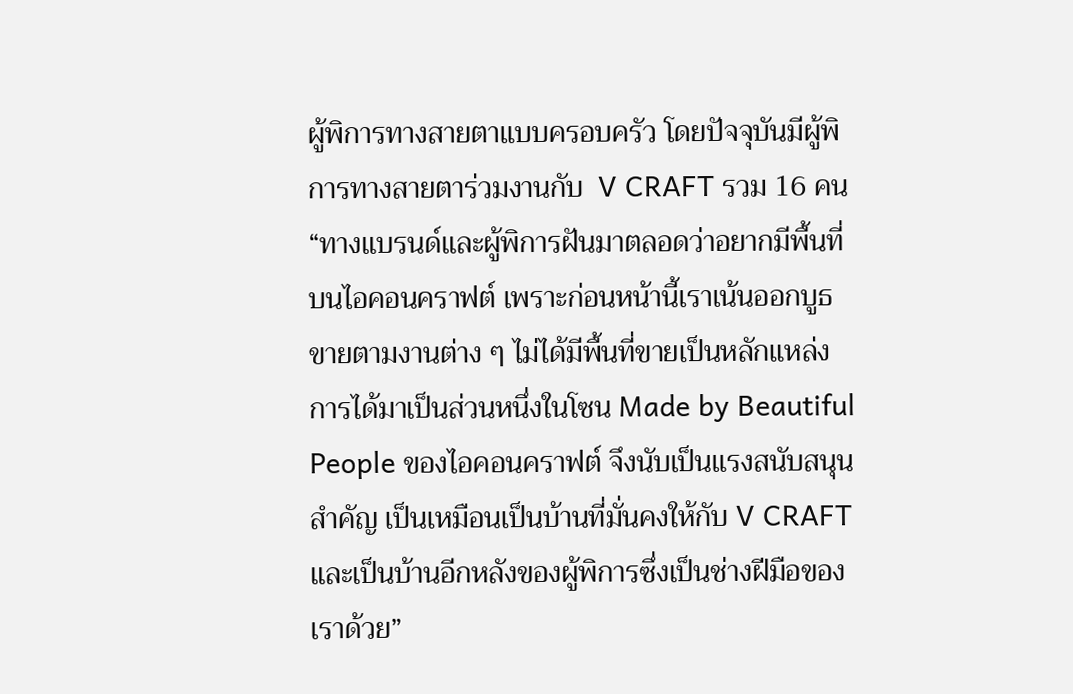ผู้พิการทางสายตาแบบครอบครัว โดยปัจจุบันมีผู้พิการทางสายตาร่วมงานกับ  V CRAFT รวม 16 คน “ทางแบรนด์และผู้พิการฝันมาตลอดว่าอยากมีพื้นที่บนไอคอนคราฟต์ เพราะก่อนหน้านี้เราเน้นออกบูธขายตามงานต่าง ๆ ไม่ได้มีพื้นที่ขายเป็นหลักแหล่ง การได้มาเป็นส่วนหนึ่งในโซน Made by Beautiful People ของไอคอนคราฟต์ จึงนับเป็นแรงสนับสนุนสำคัญ เป็นเหมือนเป็นบ้านที่มั่นคงให้กับ V CRAFT และเป็นบ้านอีกหลังของผู้พิการซึ่งเป็นช่างฝีมือของเราด้วย”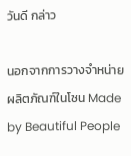วันดี กล่าว

นอกจากการวางจำหน่ายผลิตภัณฑ์ในโซน Made by Beautiful People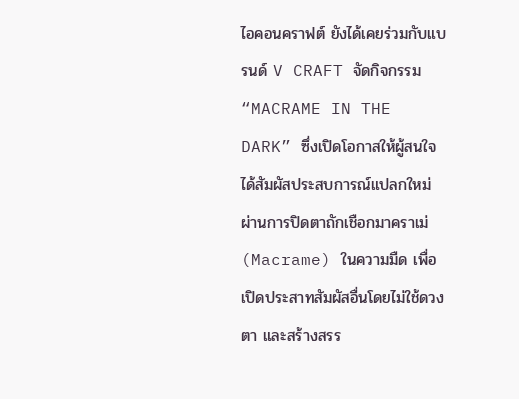ไอคอนคราฟต์ ยังได้เคยร่วมกับแบรนด์ V CRAFT จัดกิจกรรม “MACRAME IN THE DARK” ซึ่งเปิดโอกาสให้ผู้สนใจได้สัมผัสประสบการณ์แปลกใหม่ ผ่านการปิดตาถักเชือกมาคราเม่ (Macrame) ในความมืด เพื่อเปิดประสาทสัมผัสอื่นโดยไม่ใช้ดวงตา และสร้างสรร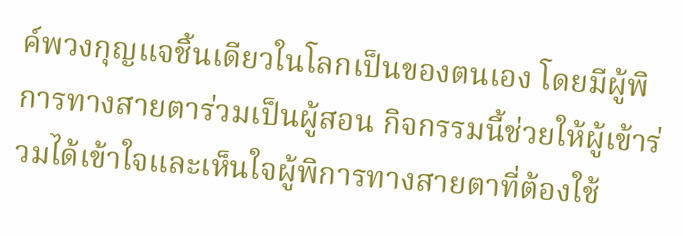ค์พวงกุญแจชิ้นเดียวในโลกเป็นของตนเอง โดยมีผู้พิการทางสายตาร่วมเป็นผู้สอน กิจกรรมนี้ช่วยให้ผู้เข้าร่วมได้เข้าใจและเห็นใจผู้พิการทางสายตาที่ต้องใช้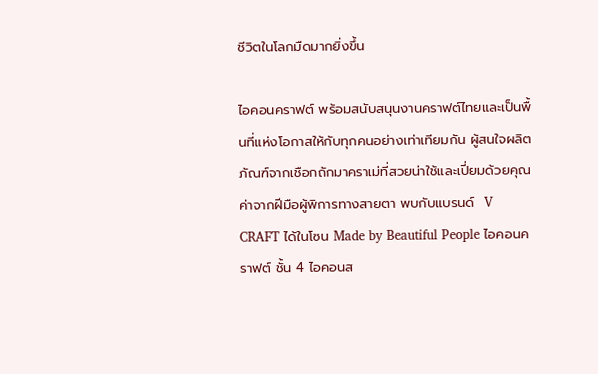ชีวิตในโลกมืดมากยิ่งขึ้น

ไอคอนคราฟต์ พร้อมสนับสนุนงานคราฟต์ไทยและเป็นพื้นที่แห่งโอกาสให้กับทุกคนอย่างเท่าเทียมกัน ผู้สนใจผลิตภัณฑ์จากเชือกถักมาคราเม่ที่สวยน่าใช้และเปี่ยมด้วยคุณค่าจากฝีมือผู้พิการทางสายตา พบกับแบรนด์  V CRAFT ได้ในโซน Made by Beautiful People ไอคอนคราฟต์ ชั้น 4 ไอคอนส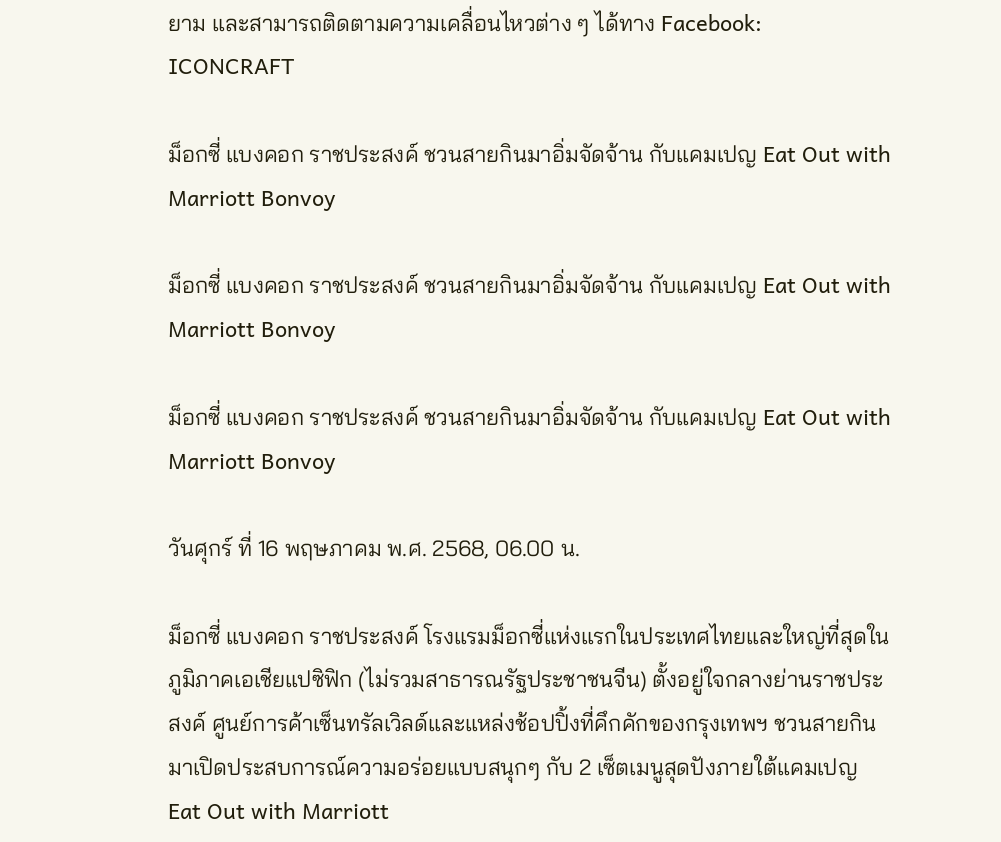ยาม และสามารถติดตามความเคลื่อนไหวต่าง ๆ ได้ทาง Facebook: ICONCRAFT

ม็อกซี่ แบงคอก ราชประสงค์ ชวนสายกินมาอิ่มจัดจ้าน กับแคมเปญ Eat Out with Marriott Bonvoy

ม็อกซี่ แบงคอก ราชประสงค์ ชวนสายกินมาอิ่มจัดจ้าน กับแคมเปญ Eat Out with Marriott Bonvoy

ม็อกซี่ แบงคอก ราชประสงค์ ชวนสายกินมาอิ่มจัดจ้าน กับแคมเปญ Eat Out with Marriott Bonvoy

วันศุกร์ ที่ 16 พฤษภาคม พ.ศ. 2568, 06.00 น.

ม็อกซี่ แบงคอก ราชประสงค์ โรงแรมม็อกซี่แห่งแรกในประเทศไทยและใหญ่ที่สุดในภูมิภาคเอเชียแปซิฟิก (ไม่รวมสาธารณรัฐประชาชนจีน) ตั้งอยู่ใจกลางย่านราชประสงค์ ศูนย์การค้าเซ็นทรัลเวิลด์และแหล่งช้อปปิ้งที่คึกคักของกรุงเทพฯ ชวนสายกินมาเปิดประสบการณ์ความอร่อยแบบสนุกๆ กับ 2 เซ็ตเมนูสุดปังภายใต้แคมเปญ Eat Out with Marriott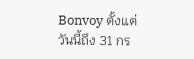Bonvoy ตั้งแต่วันนี้ถึง 31 กร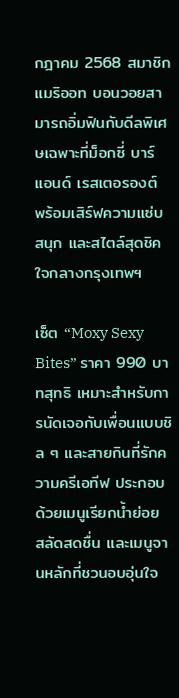กฎาคม 2568 สมาชิกแมริออท บอนวอยสามารถอิ่มฟินกับดีลพิเศษเฉพาะที่ม็อกซี่ บาร์ แอนด์ เรสเตอรองต์ พร้อมเสิร์ฟความแซ่บ สนุก และสไตล์สุดชิคใจกลางกรุงเทพฯ

เซ็ต “Moxy Sexy Bites” ราคา 990 บาทสุทธิ เหมาะสำหรับการนัดเจอกับเพื่อนแบบชิล ๆ และสายกินที่รักความครีเอทีฟ ประกอบด้วยเมนูเรียกน้ำย่อย สลัดสดชื่น และเมนูจานหลักที่ชวนอบอุ่นใจ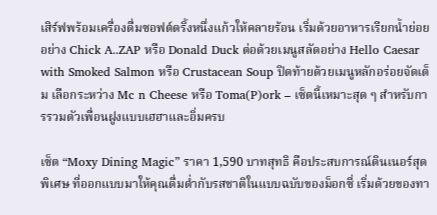เสิร์ฟพร้อมเครื่องดื่มซอฟต์ดริ้งหนึ่งแก้วให้คลายร้อน เริ่มด้วยอาหารเรียกน้ำย่อยอย่าง Chick A..ZAP หรือ Donald Duck ต่อด้วยเมนูสลัดอย่าง Hello Caesar with Smoked Salmon หรือ Crustacean Soup ปิดท้ายด้วยเมนูหลักอร่อยจัดเต็ม เลือกระหว่าง Mc n Cheese หรือ Toma(P)ork – เซ็ตนี้เหมาะสุด ๆ สำหรับการรวมตัวเพื่อนฝูงแบบเฮฮาและอิ่มครบ

เซ็ต “Moxy Dining Magic” ราคา 1,590 บาทสุทธิ คือประสบการณ์ดินเนอร์สุดพิเศษ ที่ออกแบบมาให้คุณดื่มด่ำกับรสชาติในแบบฉบับของม็อกซี่ เริ่มด้วยของทา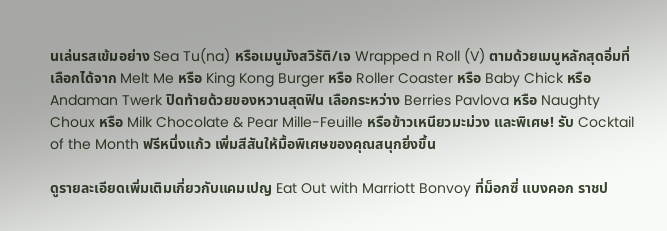นเล่นรสเข้มอย่าง Sea Tu(na) หรือเมนูมังสวิรัติ/เจ Wrapped n Roll (V) ตามด้วยเมนูหลักสุดอิ่มที่เลือกได้จาก Melt Me หรือ King Kong Burger หรือ Roller Coaster หรือ Baby Chick หรือ Andaman Twerk ปิดท้ายด้วยของหวานสุดฟิน เลือกระหว่าง Berries Pavlova หรือ Naughty Choux หรือ Milk Chocolate & Pear Mille-Feuille หรือข้าวเหนียวมะม่วง และพิเศษ! รับ Cocktail of the Month ฟรีหนึ่งแก้ว เพิ่มสีสันให้มื้อพิเศษของคุณสนุกยิ่งขึ้น

ดูรายละเอียดเพิ่มเติมเกี่ยวกับแคมเปญ Eat Out with Marriott Bonvoy ที่ม็อกซี่ แบงคอก ราชป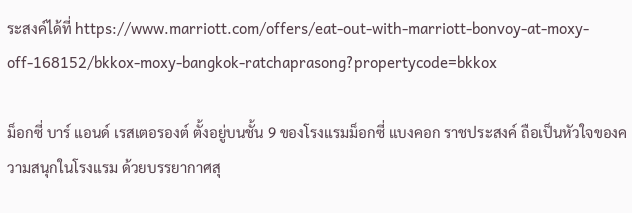ระสงค์ได้ที่ https://www.marriott.com/offers/eat-out-with-marriott-bonvoy-at-moxy-off-168152/bkkox-moxy-bangkok-ratchaprasong?propertycode=bkkox

ม็อกซี่ บาร์ แอนด์ เรสเตอรองต์ ตั้งอยู่บนชั้น 9 ของโรงแรมม็อกซี่ แบงคอก ราชประสงค์ ถือเป็นหัวใจของความสนุกในโรงแรม ด้วยบรรยากาศสุ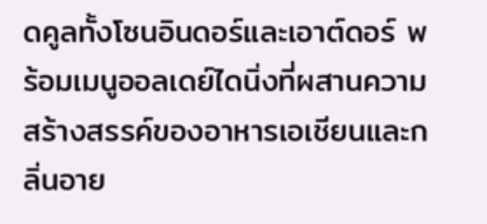ดคูลทั้งโซนอินดอร์และเอาต์ดอร์ พร้อมเมนูออลเดย์ไดนิ่งที่ผสานความสร้างสรรค์ของอาหารเอเชียนและกลิ่นอาย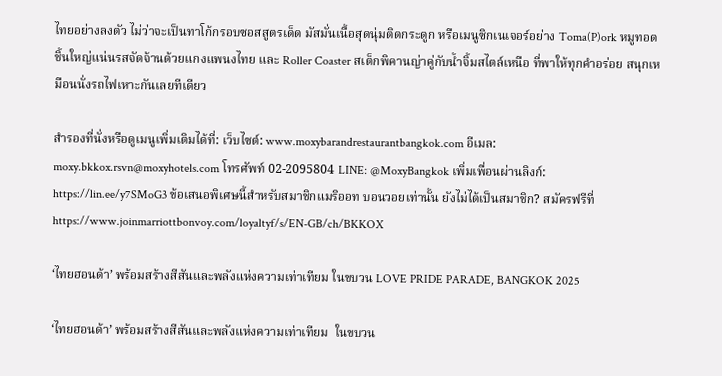ไทยอย่างลงตัว ไม่ว่าจะเป็นทาโก้กรอบซอสสูตรเด็ด มัสมั่นเนื้อสุดนุ่มติดกระดูก หรือเมนูซิกเนเจอร์อย่าง Toma(P)ork หมูทอดชิ้นใหญ่แน่นรสจัดจ้านด้วยแกงแพนงไทย และ Roller Coaster สเต็กพิคานญ่าคู่กับน้ำจิ้มสไตล์เหนือ ที่พาให้ทุกคำอร่อย สนุกเหมือนนั่งรถไฟเหาะกันเลยทีเดียว

สำรองที่นั่งหรือดูเมนูเพิ่มเติมได้ที่: เว็บไซต์: www.moxybarandrestaurantbangkok.com อีเมล: moxy.bkkox.rsvn@moxyhotels.com โทรศัพท์ 02-2095804 LINE: @MoxyBangkok เพิ่มเพื่อนผ่านลิงก์: https://lin.ee/y7SMoG3 ข้อเสนอพิเศษนี้สำหรับสมาชิกแมริออท บอนวอยเท่านั้น ยังไม่ได้เป็นสมาชิก? สมัครฟรีที่ https://www.joinmarriottbonvoy.com/loyaltyf/s/EN-GB/ch/BKKOX

‘ไทยฮอนด้า’ พร้อมสร้างสีสันและพลังแห่งความเท่าเทียม ในขบวน LOVE PRIDE PARADE, BANGKOK 2025

‘ไทยฮอนด้า’ พร้อมสร้างสีสันและพลังแห่งความเท่าเทียม  ในขบวน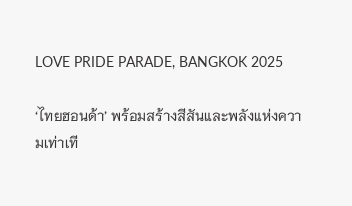LOVE PRIDE PARADE, BANGKOK 2025

‘ไทยฮอนด้า’ พร้อมสร้างสีสันและพลังแห่งความเท่าเที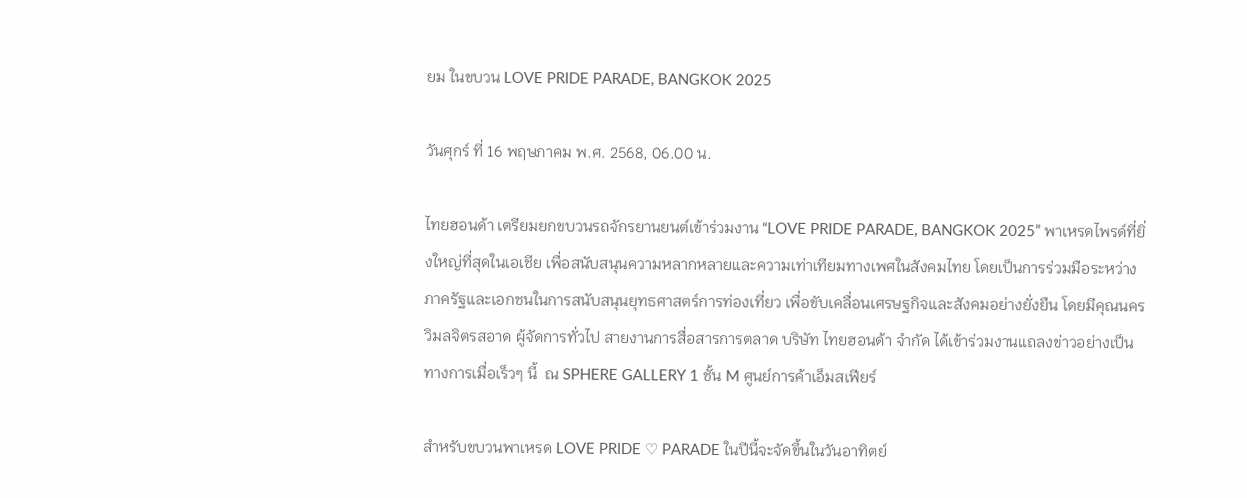ยม ในขบวน LOVE PRIDE PARADE, BANGKOK 2025

วันศุกร์ ที่ 16 พฤษภาคม พ.ศ. 2568, 06.00 น.

ไทยฮอนด้า เตรียมยกขบวนรถจักรยานยนต์เข้าร่วมงาน “LOVE PRIDE PARADE, BANGKOK 2025” พาเหรดไพรด์ที่ยิ่งใหญ่ที่สุดในเอเชีย เพื่อสนับสนุนความหลากหลายและความเท่าเทียมทางเพศในสังคมไทย โดยเป็นการร่วมมือระหว่างภาครัฐและเอกชนในการสนับสนุนยุทธศาสตร์การท่องเที่ยว เพื่อขับเคลื่อนเศรษฐกิจและสังคมอย่างยั่งยืน โดยมีคุณนคร วิมลจิตรสอาด ผู้จัดการทั่วไป สายงานการสื่อสารการตลาด บริษัท ไทยฮอนด้า จำกัด ได้เข้าร่วมงานแถลงข่าวอย่างเป็นทางการเมื่อเร็วๆ นี้  ณ SPHERE GALLERY 1 ชั้น M ศูนย์การค้าเอ็มสเฟียร์

สำหรับขบวนพาเหรด LOVE PRIDE ♡ PARADE ในปีนี้จะจัดขึ้นในวันอาทิตย์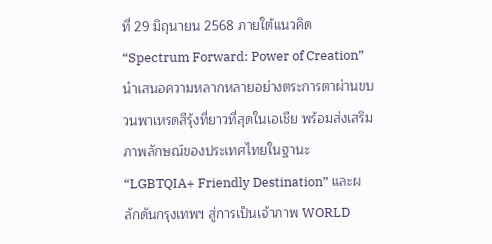ที่ 29 มิถุนายน 2568 ภายใต้แนวคิด “Spectrum Forward: Power of Creation” นำเสนอความหลากหลายอย่างตระการตาผ่านขบวนพาเหรดสีรุ้งที่ยาวที่สุดในเอเชีย พร้อมส่งเสริมภาพลักษณ์ของประเทศไทยในฐานะ “LGBTQIA+ Friendly Destination” และผลักดันกรุงเทพฯ สู่การเป็นเจ้าภาพ WORLD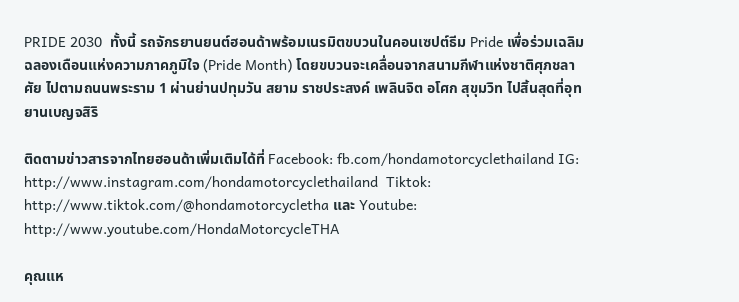PRIDE 2030  ทั้งนี้ รถจักรยานยนต์ฮอนด้าพร้อมเนรมิตขบวนในคอนเซปต์ธีม Pride เพื่อร่วมเฉลิมฉลองเดือนแห่งความภาคภูมิใจ (Pride Month) โดยขบวนจะเคลื่อนจากสนามกีฬาแห่งชาติศุภชลาศัย ไปตามถนนพระราม 1 ผ่านย่านปทุมวัน สยาม ราชประสงค์ เพลินจิต อโศก สุขุมวิท ไปสิ้นสุดที่อุทยานเบญจสิริ

ติดตามข่าวสารจากไทยฮอนด้าเพิ่มเติมได้ที่ Facebook: fb.com/hondamotorcyclethailand IG: http://www.instagram.com/hondamotorcyclethailand  Tiktok: http://www.tiktok.com/@hondamotorcycletha และ Youtube: http://www.youtube.com/HondaMotorcycleTHA

คุณแห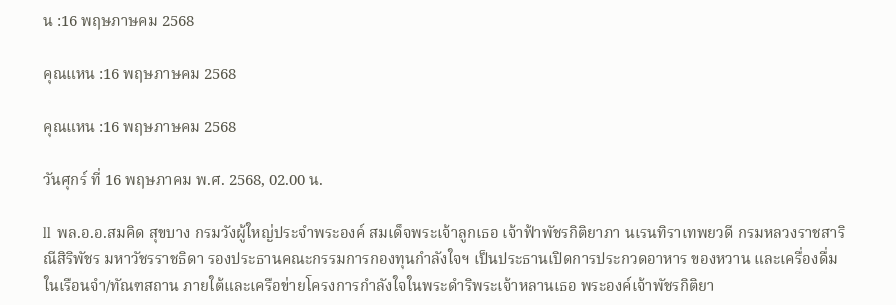น :16 พฤษภาษคม 2568

คุณแหน :16 พฤษภาษคม 2568

คุณแหน :16 พฤษภาษคม 2568

วันศุกร์ ที่ 16 พฤษภาคม พ.ศ. 2568, 02.00 น.

ll  พล.อ.อ.สมคิด สุขบาง กรมวังผู้ใหญ่ประจำพระองค์ สมเด็จพระเจ้าลูกเธอ เจ้าฟ้าพัชรกิติยาภา นเรนทิราเทพยวดี กรมหลวงราชสาริณีสิริพัชร มหาวัชรราชธิดา รองประธานคณะกรรมการกองทุนกำลังใจฯ เป็นประธานเปิดการประกวดอาหาร ของหวาน และเครื่องดื่ม ในเรือนจำ/ทัณฑสถาน ภายใต้และเครือข่ายโครงการกำลังใจในพระดำริพระเจ้าหลานเธอ พระองค์เจ้าพัชรกิติยา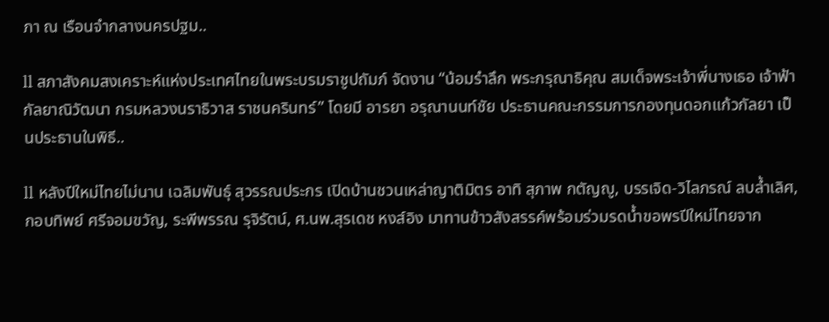ภา ณ เรือนจำกลางนครปฐม..

ll สภาสังคมสงเคราะห์แห่งประเทศไทยในพระบรมราชูปถัมภ์ จัดงาน “น้อมรำลึก พระกรุณาธิคุณ สมเด็จพระเจ้าพี่นางเธอ เจ้าฟ้ากัลยาณิวัฒนา กรมหลวงนราธิวาส ราชนครินทร์” โดยมี อารยา อรุณานนท์ชัย ประธานคณะกรรมการกองทุนดอกแก้วกัลยา เป็นประธานในพิธี..

ll หลังปีใหม่ไทยไม่นาน เฉลิมพันธุ์ สุวรรณประกร เปิดบ้านชวนเหล่าญาติมิตร อาทิ สุภาพ กตัญญู, บรรเจิด-วิไลภรณ์ ลบล้ำเลิศ, กอบทิพย์ ศรีจอมขวัญ, ระพีพรรณ รุจิรัตน์, ศ.นพ.สุรเดช หงส์อิง มาทานข้าวสังสรรค์พร้อมร่วมรดน้ำขอพรปีใหม่ไทยจาก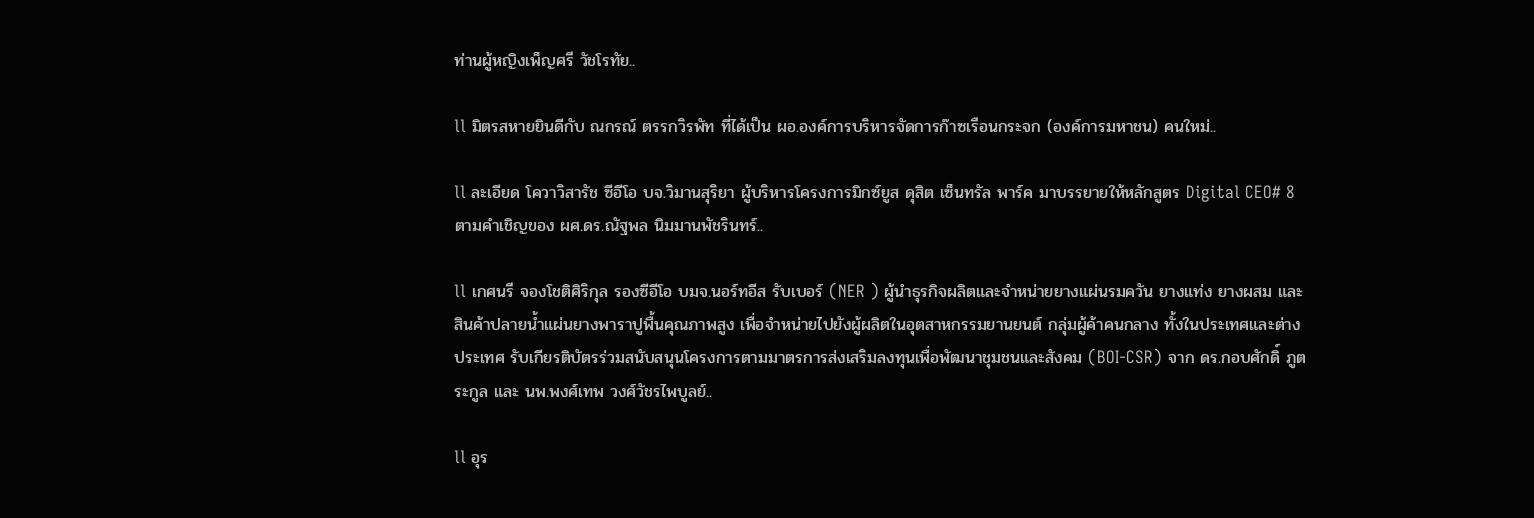ท่านผู้หญิงเพ็ญศรี วัชโรทัย..

ll มิตรสหายยินดีกับ ณกรณ์ ตรรกวิรพัท ที่ได้เป็น ผอ.องค์การบริหารจัดการก๊าซเรือนกระจก (องค์การมหาชน) คนใหม่..

ll ละเอียด โควาวิสารัช ซีอีโอ บจ.วิมานสุริยา ผู้บริหารโครงการมิกซ์ยูส ดุสิต เซ็นทรัล พาร์ค มาบรรยายให้หลักสูตร Digital CEO# 8 ตามคำเชิญของ ผศ.ดร.ณัฐพล นิมมานพัชรินทร์..

ll เกศนรี จองโชติศิริกุล รองซีอีโอ บมจ.นอร์ทอีส รับเบอร์ (NER ) ผู้นำธุรกิจผลิตและจำหน่ายยางแผ่นรมควัน ยางแท่ง ยางผสม และสินค้าปลายน้ำแผ่นยางพาราปูพื้นคุณภาพสูง เพื่อจำหน่ายไปยังผู้ผลิตในอุตสาหกรรมยานยนต์ กลุ่มผู้ค้าคนกลาง ทั้งในประเทศและต่างประเทศ รับเกียรติบัตรร่วมสนับสนุนโครงการตามมาตรการส่งเสริมลงทุนเพื่อพัฒนาชุมชนและสังคม (BOI-CSR) จาก ดร.กอบศักดิ์ ภูตระกูล และ นพ.พงศ์เทพ วงศ์วัชรไพบูลย์..

ll อุร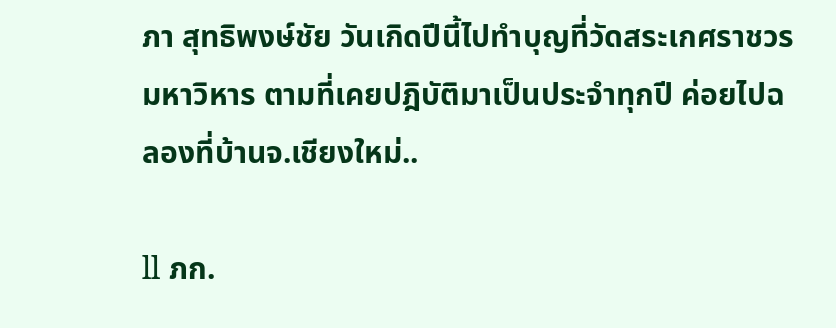ภา สุทธิพงษ์ชัย วันเกิดปีนี้ไปทำบุญที่วัดสระเกศราชวรมหาวิหาร ตามที่เคยปฎิบัติมาเป็นประจำทุกปี ค่อยไปฉลองที่บ้านจ.เชียงใหม่..

ll ภก.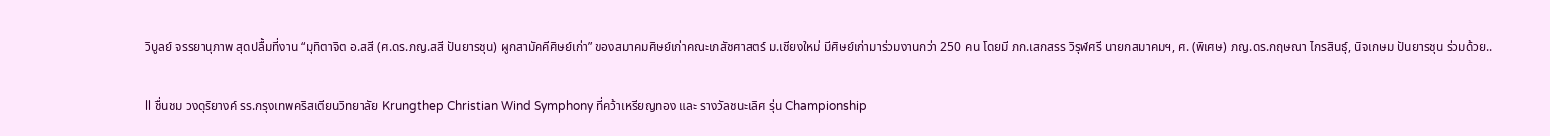วิบูลย์ จรรยานุภาพ สุดปลื้มที่งาน “มุทิตาจิต อ.สสี (ศ.ดร.ภญ.สสี ปันยารชุน) ผูกสามัคคีศิษย์เก่า” ของสมาคมศิษย์เก่าคณะเภสัชศาสตร์ ม.เชียงใหม่ มีศิษย์เก่ามาร่วมงานกว่า 250 คน โดยมี ภก.เสกสรร วิรุฬศรี นายกสมาคมฯ, ศ. (พิเศษ) ภญ.ดร.กฤษณา ไกรสินธุ์, นิจเกษม ปันยารชุน ร่วมด้วย..

ll ชื่นชม วงดุริยางค์ รร.กรุงเทพคริสเตียนวิทยาลัย Krungthep Christian Wind Symphony ที่คว้าเหรียญทอง และ รางวัลชนะเลิศ รุ่น Championship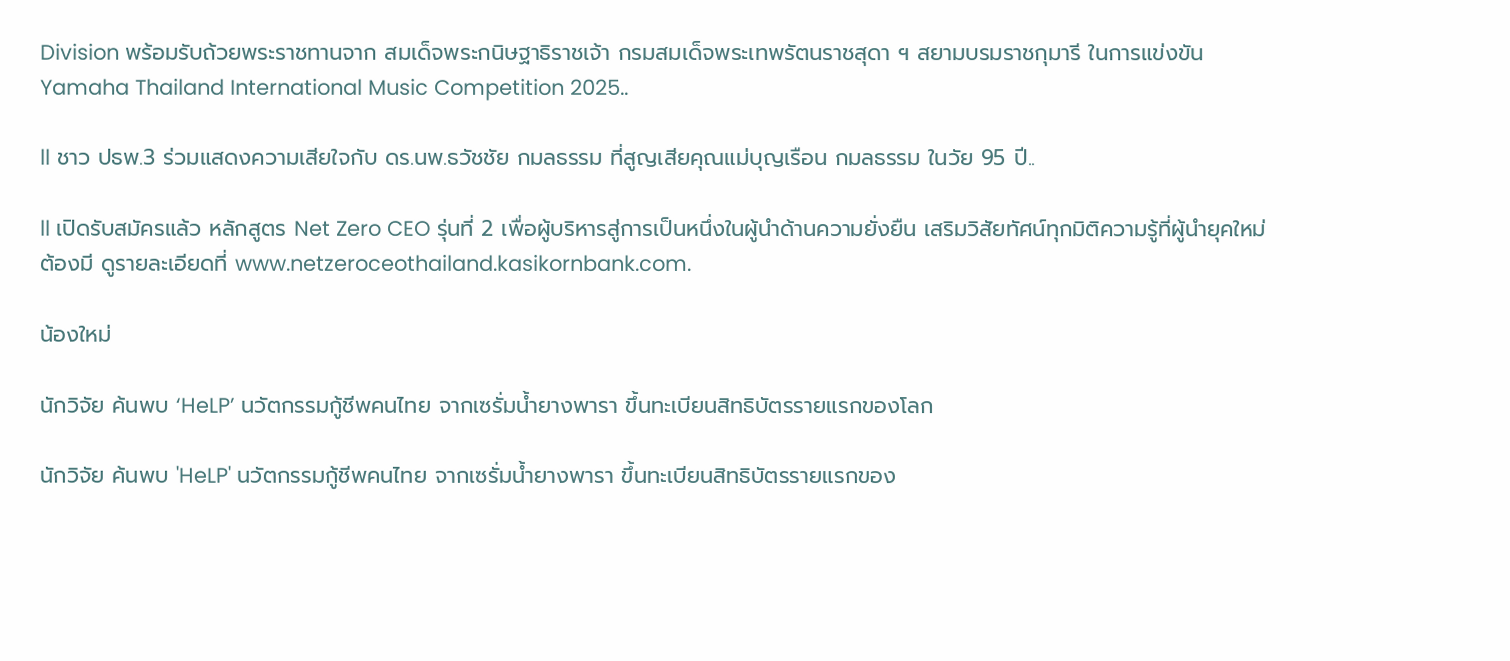Division พร้อมรับถ้วยพระราชทานจาก สมเด็จพระกนิษฐาธิราชเจ้า กรมสมเด็จพระเทพรัตนราชสุดา ฯ สยามบรมราชกุมารี ในการแข่งขัน Yamaha Thailand International Music Competition 2025..

ll ชาว ปธพ.3 ร่วมแสดงความเสียใจกับ ดร.นพ.ธวัชชัย กมลธรรม ที่สูญเสียคุณแม่บุญเรือน กมลธรรม ในวัย 95 ปี..

ll เปิดรับสมัครแล้ว หลักสูตร Net Zero CEO รุ่นที่ 2 เพื่อผู้บริหารสู่การเป็นหนึ่งในผู้นำด้านความยั่งยืน เสริมวิสัยทัศน์ทุกมิติความรู้ที่ผู้นำยุคใหม่ต้องมี ดูรายละเอียดที่ www.netzeroceothailand.kasikornbank.com.

น้องใหม่

นักวิจัย ค้นพบ ‘HeLP’ นวัตกรรมกู้ชีพคนไทย จากเซรั่มน้ำยางพารา ขึ้นทะเบียนสิทธิบัตรรายแรกของโลก

นักวิจัย ค้นพบ 'HeLP' นวัตกรรมกู้ชีพคนไทย จากเซรั่มน้ำยางพารา ขึ้นทะเบียนสิทธิบัตรรายแรกของ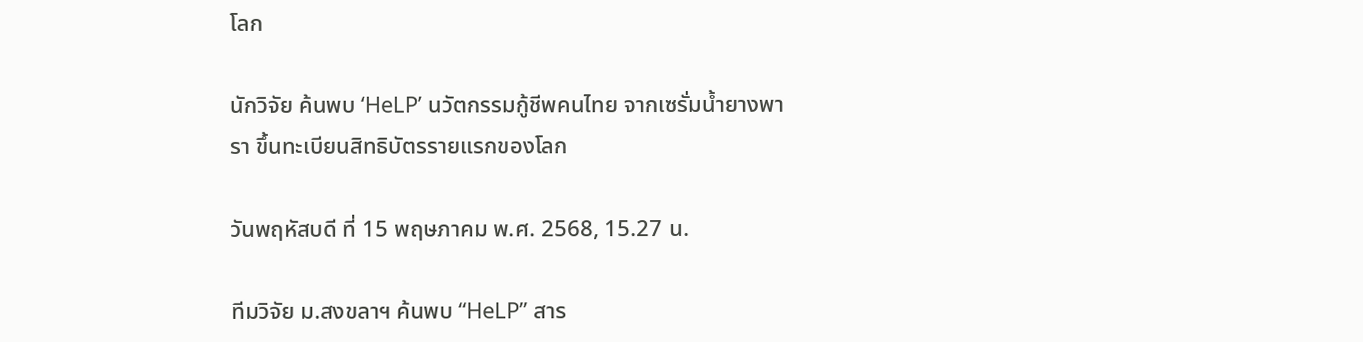โลก

นักวิจัย ค้นพบ ‘HeLP’ นวัตกรรมกู้ชีพคนไทย จากเซรั่มน้ำยางพารา ขึ้นทะเบียนสิทธิบัตรรายแรกของโลก

วันพฤหัสบดี ที่ 15 พฤษภาคม พ.ศ. 2568, 15.27 น.

ทีมวิจัย ม.สงขลาฯ ค้นพบ “HeLP” สาร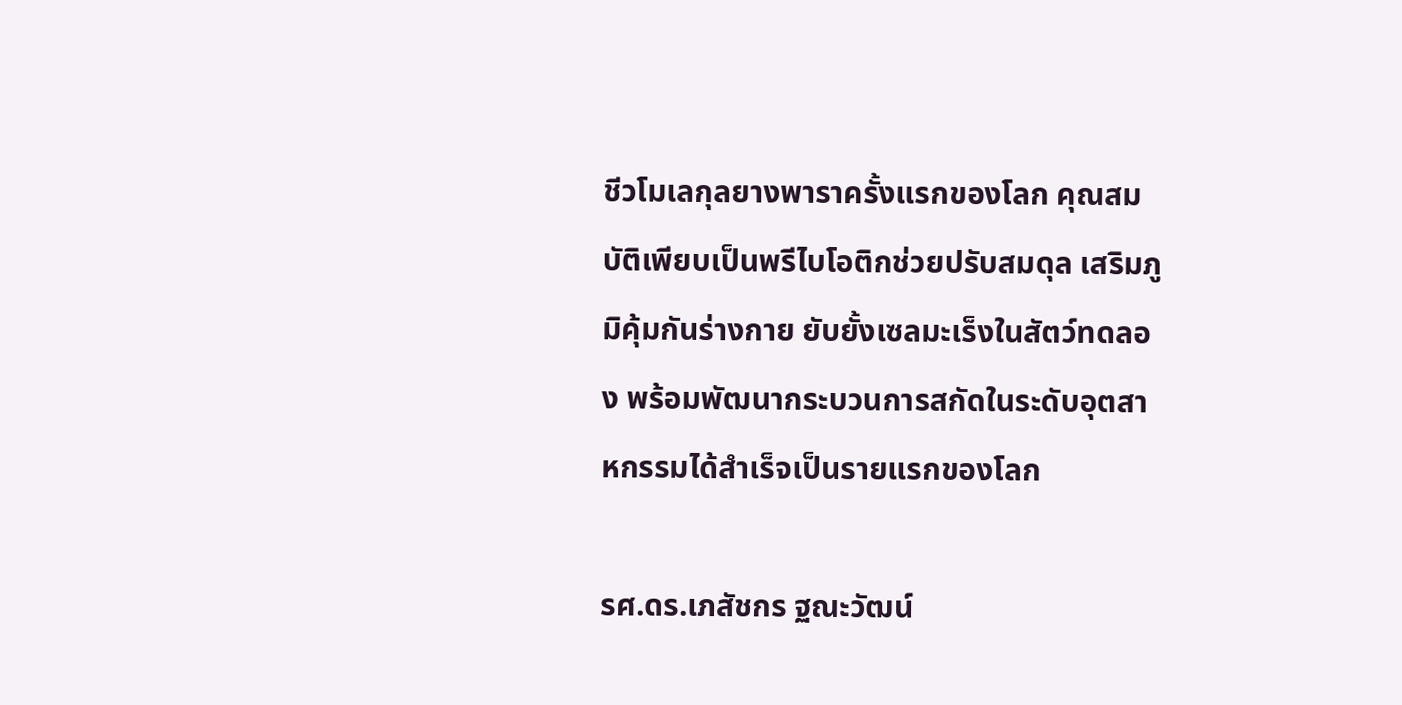ชีวโมเลกุลยางพาราครั้งแรกของโลก คุณสมบัติเพียบเป็นพรีไบโอติกช่วยปรับสมดุล เสริมภูมิคุ้มกันร่างกาย ยับยั้งเซลมะเร็งในสัตว์ทดลอง พร้อมพัฒนากระบวนการสกัดในระดับอุตสาหกรรมได้สำเร็จเป็นรายแรกของโลก

รศ.ดร.เภสัชกร ฐณะวัฒน์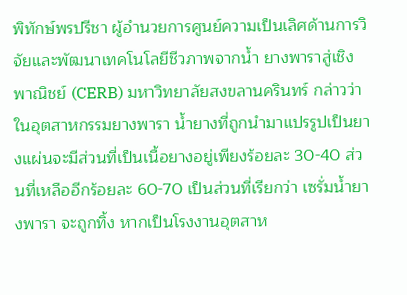พิทักษ์พรปรีชา ผู้อำนวยการศูนย์ความเป็นเลิศด้านการวิจัยและพัฒนาเทคโนโลยีชีวภาพจากน้ำ ยางพาราสู่เชิงพาณิชย์ (CERB) มหาวิทยาลัยสงขลานครินทร์ กล่าวว่า ในอุตสาหกรรมยางพารา น้ำยางที่ถูกนำมาแปรรูปเป็นยางแผ่นจะมีส่วนที่เป็นเนื้อยางอยู่เพียงร้อยละ 30-40 ส่วนที่เหลืออีกร้อยละ 60-70 เป็นส่วนที่เรียกว่า เซรั่มน้ำยางพารา จะถูกทิ้ง หากเป็นโรงงานอุตสาห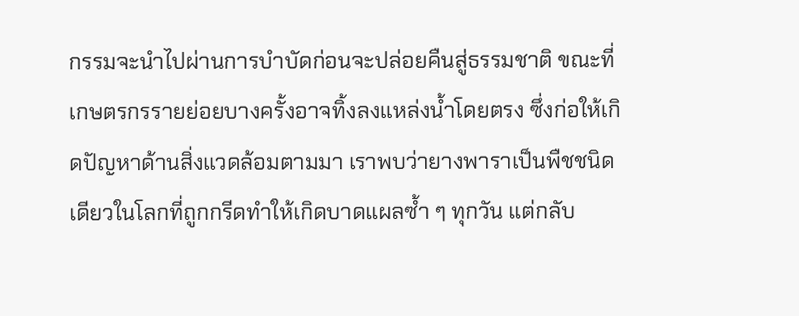กรรมจะนำไปผ่านการบำบัดก่อนจะปล่อยคืนสู่ธรรมชาติ ขณะที่เกษตรกรรายย่อยบางครั้งอาจทิ้งลงแหล่งน้ำโดยตรง ซึ่งก่อให้เกิดปัญหาด้านสิ่งแวดล้อมตามมา เราพบว่ายางพาราเป็นพืชชนิดเดียวในโลกที่ถูกกรีดทำให้เกิดบาดแผลซ้ำ ๆ ทุกวัน แต่กลับ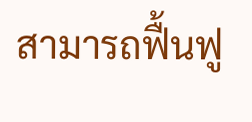สามารถฟื้นฟู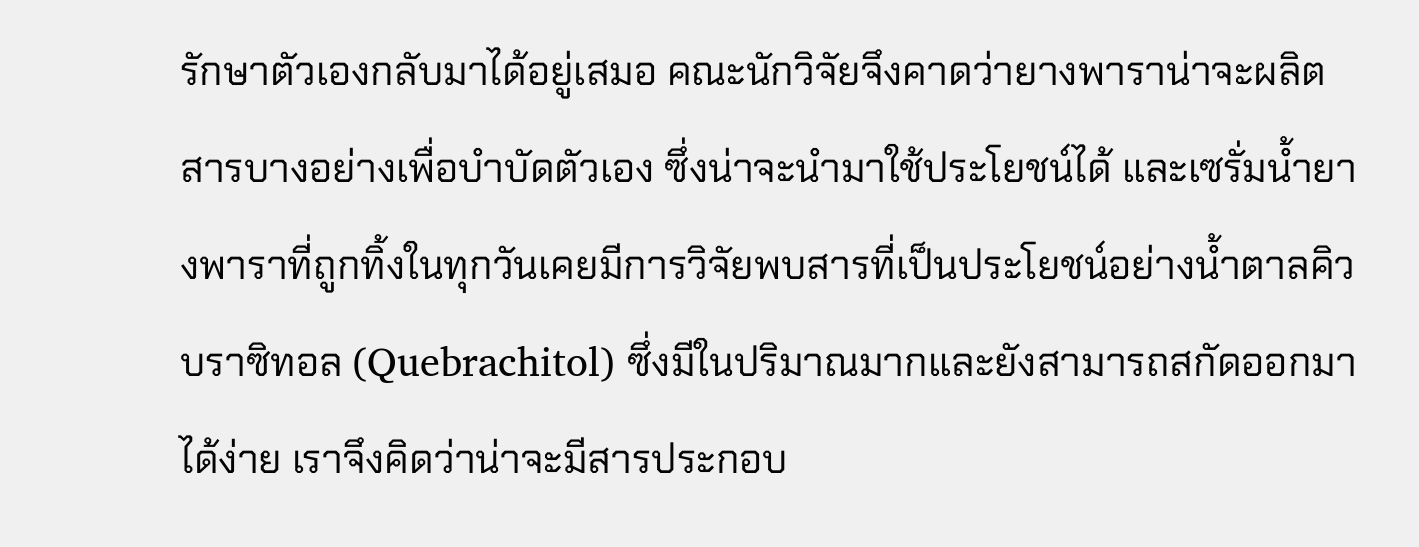รักษาตัวเองกลับมาได้อยู่เสมอ คณะนักวิจัยจึงคาดว่ายางพาราน่าจะผลิตสารบางอย่างเพื่อบำบัดตัวเอง ซึ่งน่าจะนำมาใช้ประโยชน์ได้ และเซรั่มน้ำยางพาราที่ถูกทิ้งในทุกวันเคยมีการวิจัยพบสารที่เป็นประโยชน์อย่างน้ำตาลคิวบราซิทอล (Quebrachitol) ซึ่งมีในปริมาณมากและยังสามารถสกัดออกมาได้ง่าย เราจึงคิดว่าน่าจะมีสารประกอบ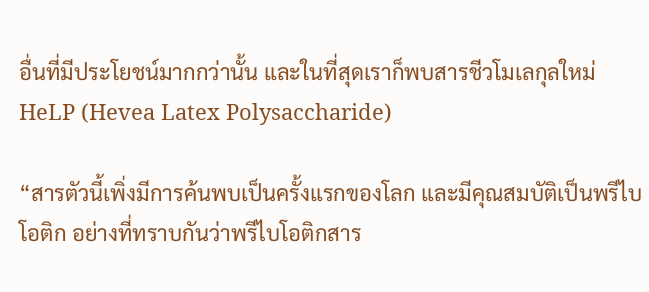อื่นที่มีประโยชน์มากกว่านั้น และในที่สุดเราก็พบสารชีวโมเลกุลใหม่ HeLP (Hevea Latex Polysaccharide)

“สารตัวนี้เพิ่งมีการค้นพบเป็นครั้งแรกของโลก และมีคุณสมบัติเป็นพรีไบโอติก อย่างที่ทราบกันว่าพรีไบโอติกสาร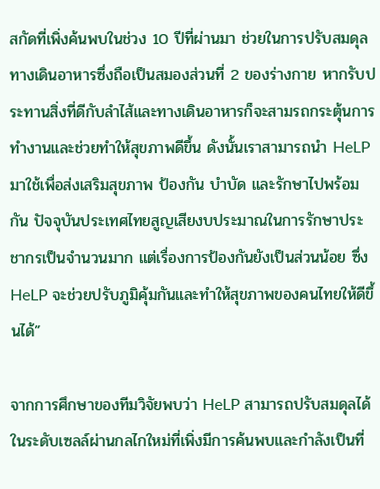สกัดที่เพิ่งค้นพบในช่วง 10 ปีที่ผ่านมา ช่วยในการปรับสมดุลทางเดินอาหารซึ่งถือเป็นสมองส่วนที่ 2 ของร่างกาย หากรับประทานสิ่งที่ดีกับลำไส้และทางเดินอาหารก็จะสามรถกระตุ้นการทำงานและช่วยทำให้สุขภาพดีขึ้น ดังนั้นเราสามารถนำ HeLP มาใช้เพื่อส่งเสริมสุขภาพ ป้องกัน บำบัด และรักษาไปพร้อมกัน ปัจจุบันประเทศไทยสูญเสียงบประมาณในการรักษาประชากรเป็นจำนวนมาก แต่เรื่องการป้องกันยังเป็นส่วนน้อย ซึ่ง HeLP จะช่วยปรับภูมิคุ้มกันและทำให้สุขภาพของคนไทยให้ดีขึ้นได้”

จากการศึกษาของทีมวิจัยพบว่า HeLP สามารถปรับสมดุลได้ในระดับเซลล์ผ่านกลไกใหม่ที่เพิ่งมีการค้นพบและกำลังเป็นที่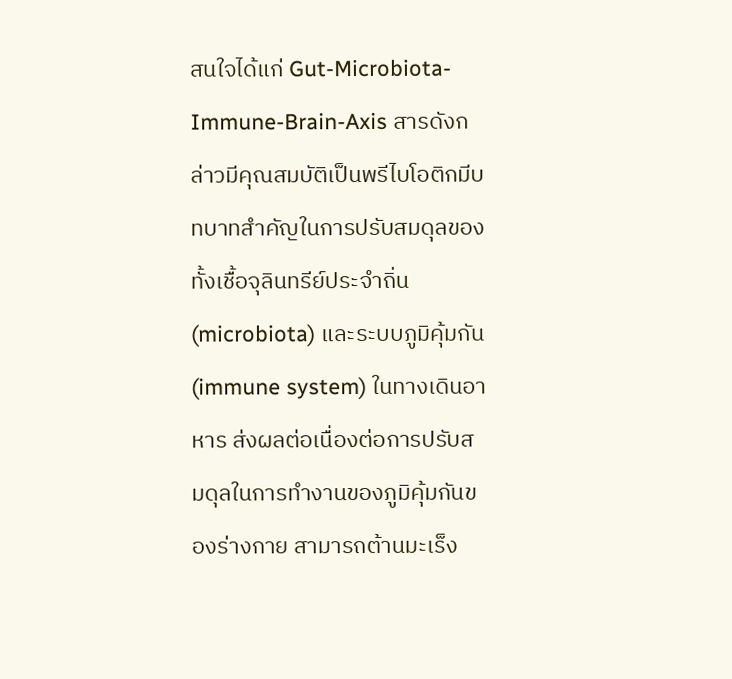สนใจได้แก่ Gut-Microbiota-Immune-Brain-Axis สารดังกล่าวมีคุณสมบัติเป็นพรีไบโอติกมีบทบาทสำคัญในการปรับสมดุลของทั้งเชื้อจุลินทรีย์ประจำถิ่น (microbiota) และระบบภูมิคุ้มกัน (immune system) ในทางเดินอาหาร ส่งผลต่อเนื่องต่อการปรับสมดุลในการทำงานของภูมิคุ้มกันของร่างกาย สามารถต้านมะเร็ง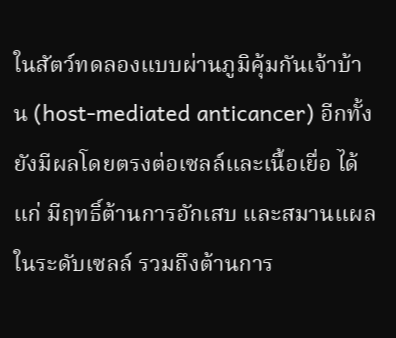ในสัตว์ทดลองแบบผ่านภูมิคุ้มกันเจ้าบ้าน (host-mediated anticancer) อีกทั้งยังมีผลโดยตรงต่อเซลล์และเนื้อเยื่อ ได้แก่ มีฤทธิ์ต้านการอักเสบ และสมานแผลในระดับเซลล์ รวมถึงต้านการ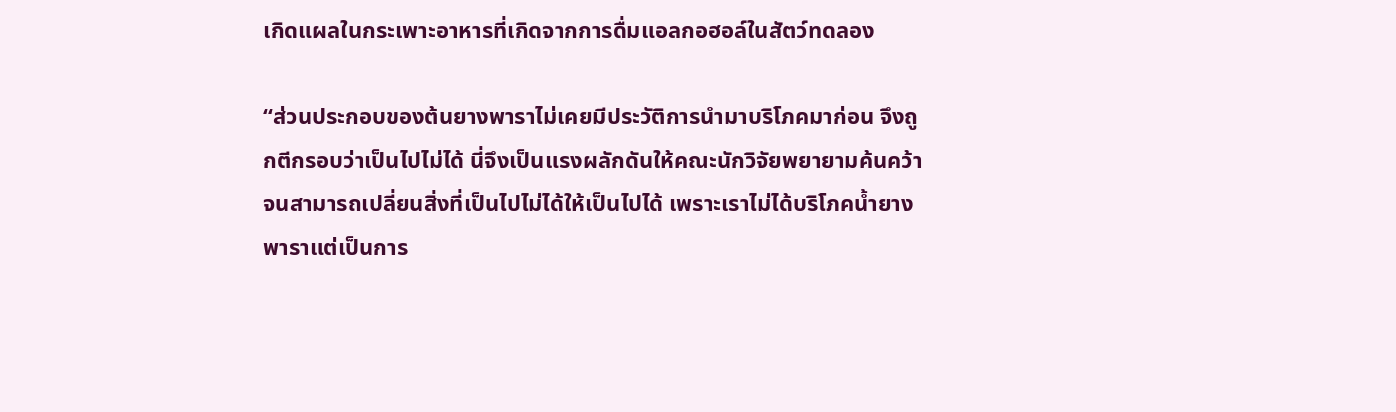เกิดแผลในกระเพาะอาหารที่เกิดจากการดื่มแอลกอฮอล์ในสัตว์ทดลอง

“ส่วนประกอบของต้นยางพาราไม่เคยมีประวัติการนำมาบริโภคมาก่อน จึงถูกตีกรอบว่าเป็นไปไม่ได้ นี่จึงเป็นแรงผลักดันให้คณะนักวิจัยพยายามค้นคว้าจนสามารถเปลี่ยนสิ่งที่เป็นไปไม่ได้ให้เป็นไปได้ เพราะเราไม่ได้บริโภคน้ำยางพาราแต่เป็นการ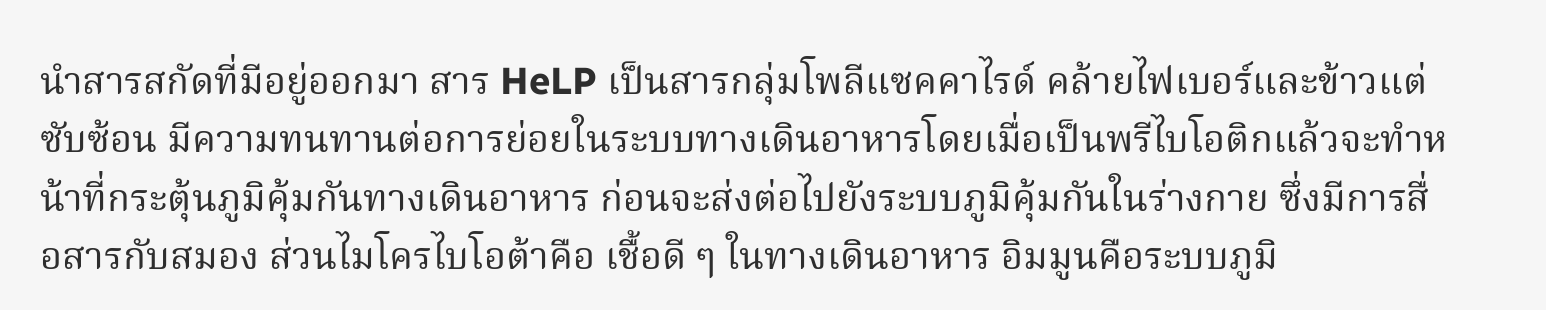นำสารสกัดที่มีอยู่ออกมา สาร HeLP เป็นสารกลุ่มโพลีแซคคาไรด์ คล้ายไฟเบอร์และข้าวแต่ซับซ้อน มีความทนทานต่อการย่อยในระบบทางเดินอาหารโดยเมื่อเป็นพรีไบโอติกแล้วจะทำหน้าที่กระตุ้นภูมิคุ้มกันทางเดินอาหาร ก่อนจะส่งต่อไปยังระบบภูมิคุ้มกันในร่างกาย ซึ่งมีการสื่อสารกับสมอง ส่วนไมโครไบโอต้าคือ เชื้อดี ๆ ในทางเดินอาหาร อิมมูนคือระบบภูมิ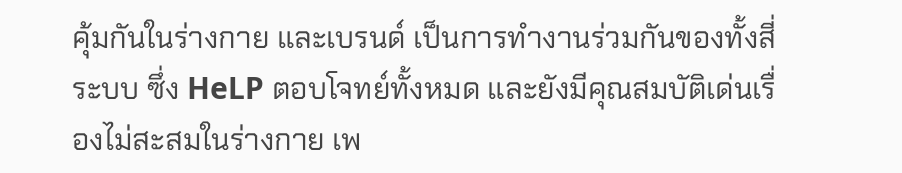คุ้มกันในร่างกาย และเบรนด์ เป็นการทำงานร่วมกันของทั้งสี่ระบบ ซึ่ง HeLP ตอบโจทย์ทั้งหมด และยังมีคุณสมบัติเด่นเรื่องไม่สะสมในร่างกาย เพ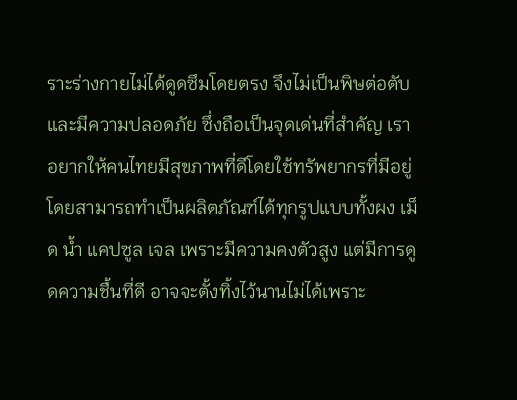ราะร่างกายไม่ได้ดูดซึมโดยตรง จึงไม่เป็นพิษต่อตับและมีความปลอดภัย ซึ่งถือเป็นจุดเด่นที่สำคัญ เราอยากให้คนไทยมีสุขภาพที่ดีโดยใช้ทรัพยากรที่มีอยู่ โดยสามารถทำเป็นผลิตภัณฑ์ได้ทุกรูปแบบทั้งผง เม็ด น้ำ แคปซูล เจล เพราะมีความคงตัวสูง แต่มีการดูดความชื้นที่ดี อาจจะตั้งทิ้งไว้นานไม่ได้เพราะ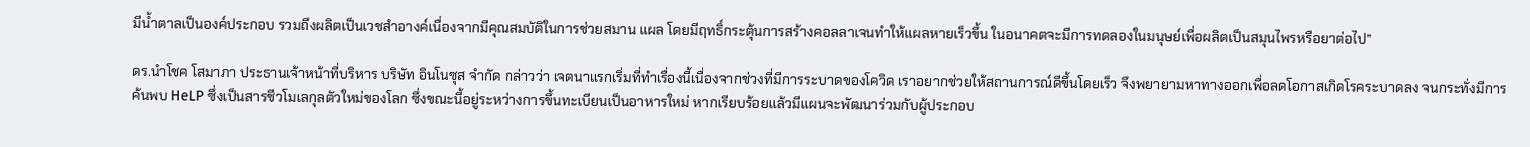มีน้ำตาลเป็นองค์ประกอบ รวมถึงผลิตเป็นเวชสำอางค์เนื่องจากมีคุณสมบัติในการช่วยสมาน แผล โดยมีฤทธิ์กระตุ้นการสร้างคอลลาเจนทำให้แผลหายเร็วขึ้น ในอนาคตจะมีการทดลองในมนุษย์เพื่อผลิตเป็นสมุนไพรหรือยาต่อไป”

ดร.นำโชค โสมาภา ประธานเจ้าหน้าที่บริหาร บริษัท อินโนซุส จำกัด กล่าวว่า เจตนาแรกเริ่มที่ทำเรื่องนี้เนื่องจากช่วงที่มีการระบาดของโควิด เราอยากช่วยให้สถานการณ์ดีขึ้นโดยเร็ว จึงพยายามหาทางออกเพื่อลดโอกาสเกิดโรคระบาดลง จนกระทั่งมีการค้นพบ HeLP ซึ่งเป็นสารชีวโมเลกุลตัวใหม่ของโลก ซึ่งขณะนี้อยู่ระหว่างการขึ้นทะเบียนเป็นอาหารใหม่ หากเรียบร้อยแล้วมีแผนจะพัฒนาร่วมกับผู้ประกอบ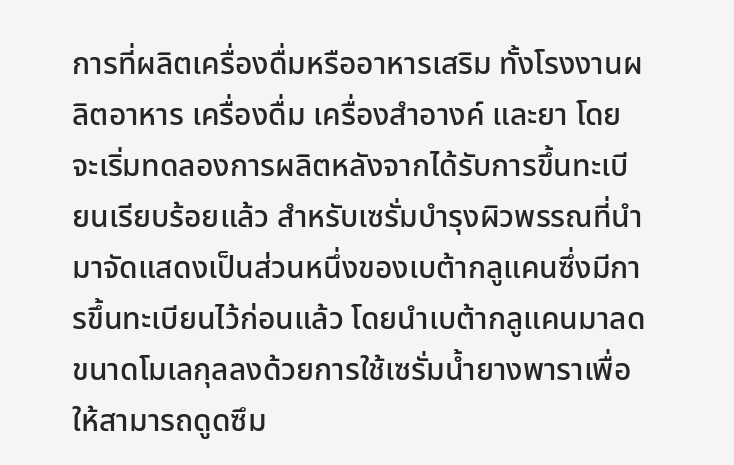การที่ผลิตเครื่องดื่มหรืออาหารเสริม ทั้งโรงงานผลิตอาหาร เครื่องดื่ม เครื่องสำอางค์ และยา โดยจะเริ่มทดลองการผลิตหลังจากได้รับการขึ้นทะเบียนเรียบร้อยแล้ว สำหรับเซรั่มบำรุงผิวพรรณที่นำมาจัดแสดงเป็นส่วนหนึ่งของเบต้ากลูแคนซึ่งมีการขึ้นทะเบียนไว้ก่อนแล้ว โดยนำเบต้ากลูแคนมาลดขนาดโมเลกุลลงด้วยการใช้เซรั่มน้ำยางพาราเพื่อให้สามารถดูดซึม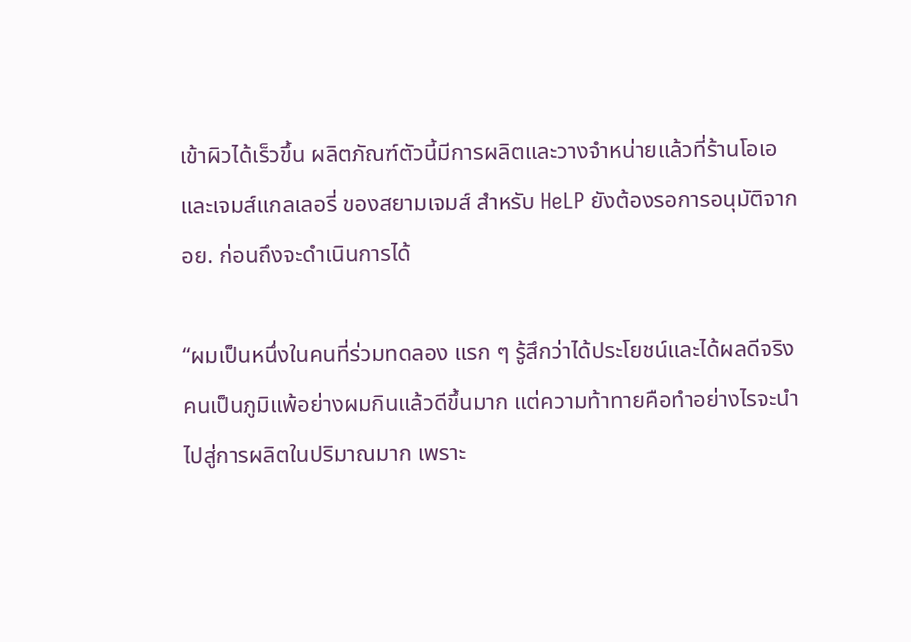เข้าผิวได้เร็วขึ้น ผลิตภัณฑ์ตัวนี้มีการผลิตและวางจำหน่ายแล้วที่ร้านโอเอ และเจมส์แกลเลอรี่ ของสยามเจมส์ สำหรับ HeLP ยังต้องรอการอนุมัติจาก อย. ก่อนถึงจะดำเนินการได้

“ผมเป็นหนึ่งในคนที่ร่วมทดลอง แรก ๆ รู้สึกว่าได้ประโยชน์และได้ผลดีจริง คนเป็นภูมิแพ้อย่างผมกินแล้วดีขึ้นมาก แต่ความท้าทายคือทำอย่างไรจะนำไปสู่การผลิตในปริมาณมาก เพราะ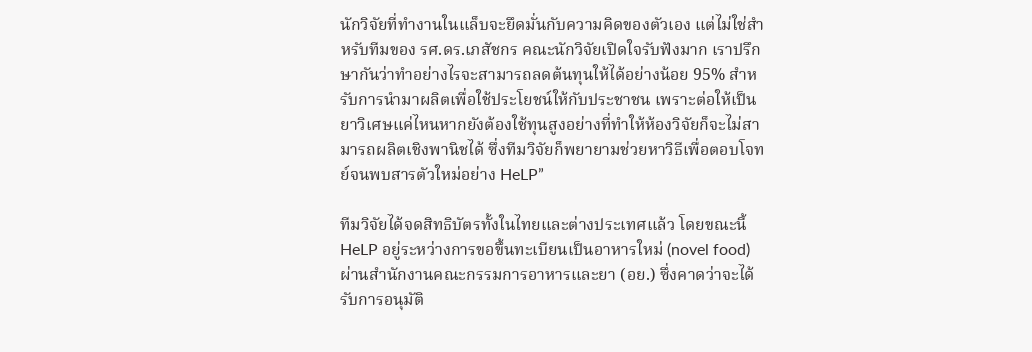นักวิจัยที่ทำงานในแล็บจะยึดมั่นกับความคิดของตัวเอง แต่ไม่ใช่สำหรับทีมของ รศ.ดร.เภสัชกร คณะนักวิจัยเปิดใจรับฟังมาก เราปรึกษากันว่าทำอย่างไรจะสามารถลดต้นทุนให้ได้อย่างน้อย 95% สำหรับการนำมาผลิตเพื่อใช้ประโยชน์ให้กับประชาชน เพราะต่อให้เป็นยาวิเศษแค่ไหนหากยังต้องใช้ทุนสูงอย่างที่ทำให้ห้องวิจัยก็จะไม่สามารถผลิตเชิงพานิชได้ ซึ่งทีมวิจัยก็พยายามช่วยหาวิธีเพื่อตอบโจทย์จนพบสารตัวใหม่อย่าง HeLP”

ทีมวิจัยได้จดสิทธิบัตรทั้งในไทยและต่างประเทศแล้ว โดยขณะนี้ HeLP อยู่ระหว่างการขอขึ้นทะเบียนเป็นอาหารใหม่ (novel food) ผ่านสำนักงานคณะกรรมการอาหารและยา (อย.) ซึ่งคาดว่าจะได้รับการอนุมัติ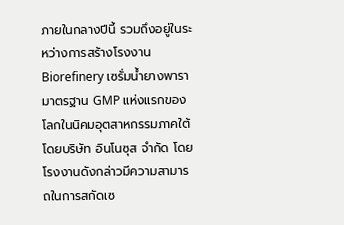ภายในกลางปีนี้ รวมถึงอยู่ในระหว่างการสร้างโรงงาน Biorefinery เซรั่มน้ำยางพารามาตรฐาน GMP แห่งแรกของ โลกในนิคมอุตสาหกรรมภาคใต้ โดยบริษัท อินโนซุส จำกัด โดยโรงงานดังกล่าวมีความสามารถในการสกัดเซ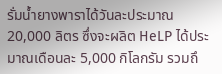รั่มน้ำยางพาราได้วันละประมาณ 20,000 ลิตร ซึ่งจะผลิต HeLP ได้ประมาณเดือนละ 5,000 กิโลกรัม รวมถึ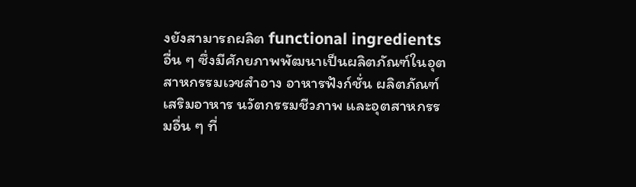งยังสามารถผลิต functional ingredients อื่น ๆ ซึ่งมีศักยภาพพัฒนาเป็นผลิตภัณฑ์ในอุตสาหกรรมเวชสำอาง อาหารฟังก์ชั่น ผลิตภัณฑ์เสริมอาหาร นวัตกรรมชีวภาพ และอุตสาหกรรมอื่น ๆ ที่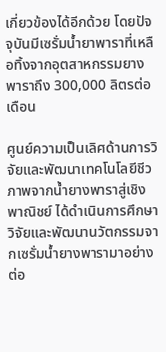เกี่ยวข้องได้อีกด้วย โดยปัจจุบันมีเซรั่มน้ำยาพาราที่เหลือทิ้งจากอุตสาหกรรมยางพาราถึง 300,000 ลิตรต่อเดือน

ศูนย์ความเป็นเลิศด้านการวิจัยและพัฒนาเทคโนโลยีชีวภาพจากน้ำยางพาราสู่เชิงพาณิชย์ ได้ดำเนินการศึกษาวิจัยและพัฒนานวัตกรรมจากเซรั่มน้ำยางพารามาอย่างต่อ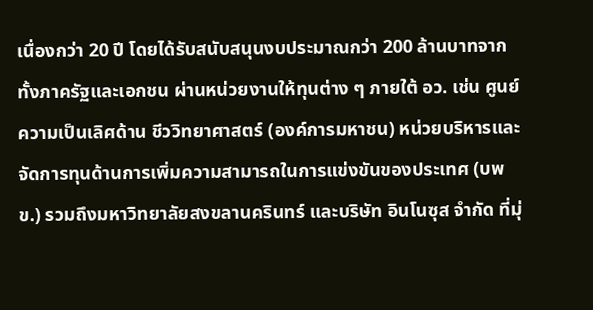เนื่องกว่า 20 ปี โดยได้รับสนับสนุนงบประมาณกว่า 200 ล้านบาทจากทั้งภาครัฐและเอกชน ผ่านหน่วยงานให้ทุนต่าง ๆ ภายใต้ อว. เช่น ศูนย์ความเป็นเลิศด้าน ชีววิทยาศาสตร์ (องค์การมหาชน) หน่วยบริหารและจัดการทุนด้านการเพิ่มความสามารถในการแข่งขันของประเทศ (บพข.) รวมถึงมหาวิทยาลัยสงขลานครินทร์ และบริษัท อินโนซุส จำกัด ที่มุ่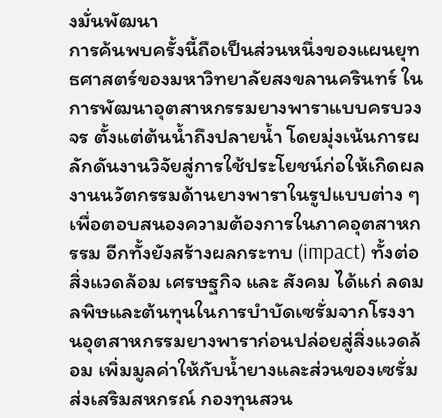งมั่นพัฒนา
การค้นพบครั้งนี้ถือเป็นส่วนหนึ่งของแผนยุทธศาสตร์ของมหาวิทยาลัยสงขลานครินทร์ ในการพัฒนาอุตสาหกรรมยางพาราแบบครบวงจร ตั้งแต่ต้นน้ำถึงปลายน้ำ โดยมุ่งเน้นการผลักดันงานวิจัยสู่การใช้ประโยชน์ก่อให้เกิดผลงานนวัตกรรมด้านยางพาราในรูปแบบต่าง ๆ เพื่อตอบสนองความต้องการในภาคอุตสาหกรรม อีกทั้งยังสร้างผลกระทบ (impact) ทั้งต่อสิ่งแวดล้อม เศรษฐกิจ และ สังคม ได้แก่ ลดมลพิษและต้นทุนในการบำบัดเซรั่มจากโรงงานอุตสาหกรรมยางพาราก่อนปล่อยสู่สิ่งแวดล้อม เพิ่มมูลค่าให้กับน้ำยางและส่วนของเซรั่ม ส่งเสริมสหกรณ์ กองทุนสวน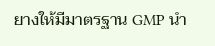ยางให้มีมาตรฐาน GMP นำ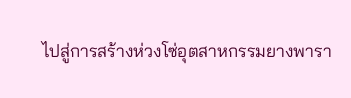ไปสู่การสร้างห่วงโซ่อุตสาหกรรมยางพารา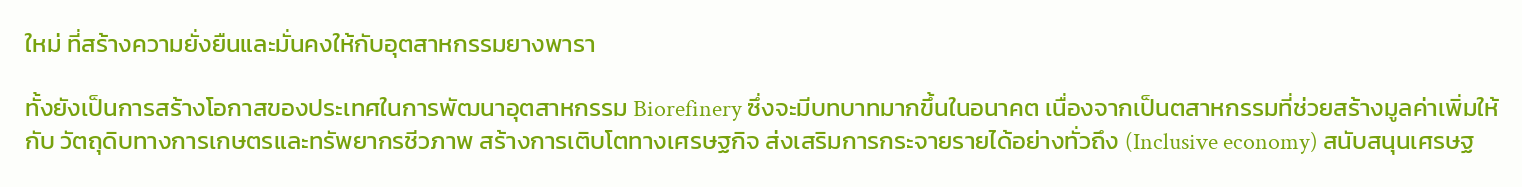ใหม่ ที่สร้างความยั่งยืนและมั่นคงให้กับอุตสาหกรรมยางพารา

ทั้งยังเป็นการสร้างโอกาสของประเทศในการพัฒนาอุตสาหกรรม Biorefinery ซึ่งจะมีบทบาทมากขึ้นในอนาคต เนื่องจากเป็นตสาหกรรมที่ช่วยสร้างมูลค่าเพิ่มให้กับ วัตถุดิบทางการเกษตรและทรัพยากรชีวภาพ สร้างการเติบโตทางเศรษฐกิจ ส่งเสริมการกระจายรายได้อย่างทั่วถึง (Inclusive economy) สนับสนุนเศรษฐ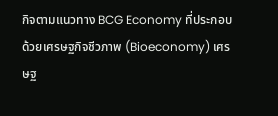กิจตามแนวทาง BCG Economy ที่ประกอบด้วยเศรษฐกิจชีวภาพ (Bioeconomy) เศรษฐ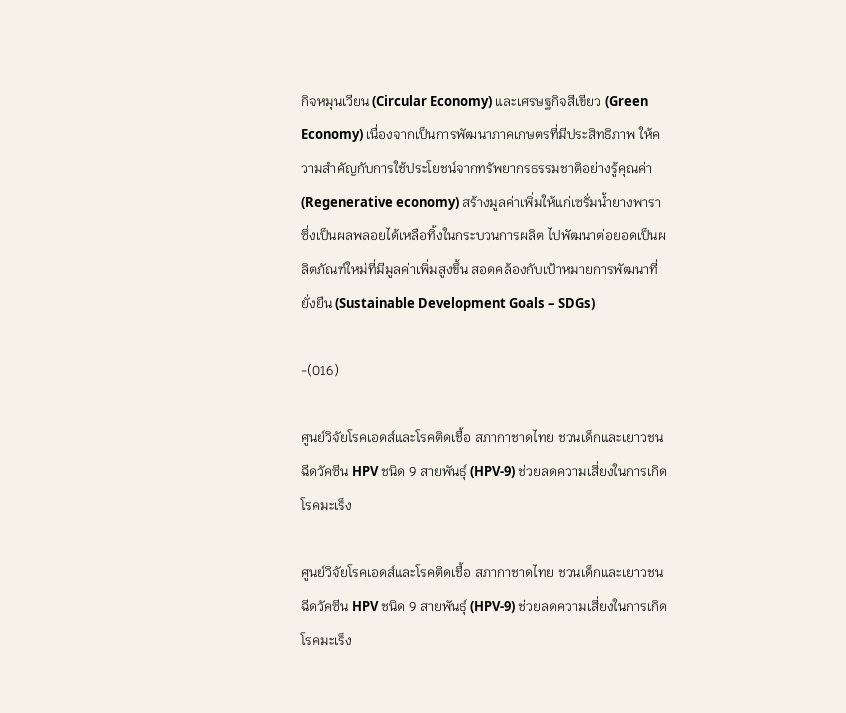กิจหมุนเวียน (Circular Economy) และเศรษฐกิจสีเขียว (Green Economy) เนื่องจากเป็นการพัฒนาภาคเกษตรที่มีประสิทธิภาพ ให้ความสำคัญกับการใช้ประโยชน์จากทรัพยากรธรรมชาติอย่างรู้คุณค่า (Regenerative economy) สร้างมูลค่าเพิ่มให้แก่เซรั่มน้ำยางพาราซึ่งเป็นผลพลอยได้เหลือทิ้งในกระบวนการผลิต ไปพัฒนาต่อยอดเป็นผลิตภัณฑ์ใหม่ที่มีมูลค่าเพิ่มสูงขึ้น สอดคล้องกับเป้าหมายการพัฒนาที่ยั่งยืน (Sustainable Development Goals – SDGs)

-(016)

ศูนย์วิจัยโรคเอดส์และโรคติดเชื้อ สภากาชาดไทย ชวนเด็กและเยาวชนฉีดวัคซีน HPV ชนิด 9 สายพันธุ์ (HPV-9) ช่วยลดความเสี่ยงในการเกิดโรคมะเร็ง

ศูนย์วิจัยโรคเอดส์และโรคติดเชื้อ สภากาชาดไทย ชวนเด็กและเยาวชนฉีดวัคซีน HPV ชนิด 9 สายพันธุ์ (HPV-9) ช่วยลดความเสี่ยงในการเกิดโรคมะเร็ง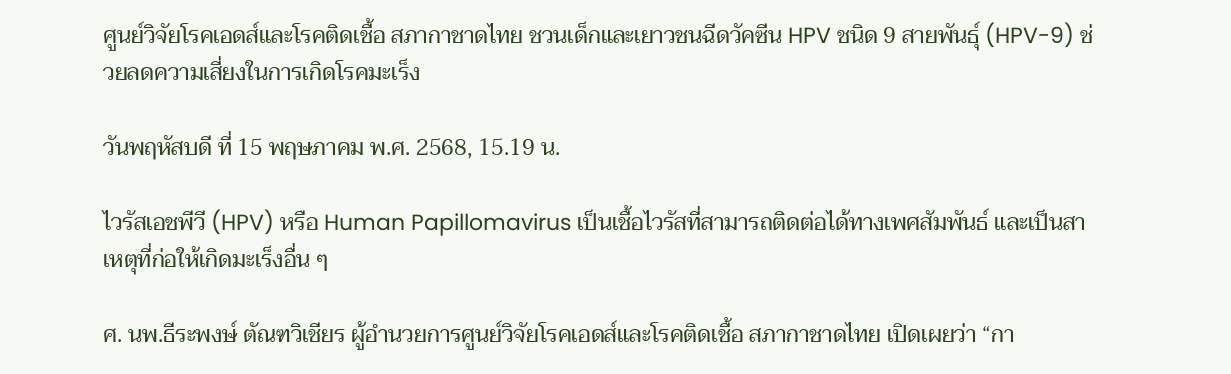ศูนย์วิจัยโรคเอดส์และโรคติดเชื้อ สภากาชาดไทย ชวนเด็กและเยาวชนฉีดวัคซีน HPV ชนิด 9 สายพันธุ์ (HPV-9) ช่วยลดความเสี่ยงในการเกิดโรคมะเร็ง

วันพฤหัสบดี ที่ 15 พฤษภาคม พ.ศ. 2568, 15.19 น.

ไวรัสเอชพีวี (HPV) หรือ Human Papillomavirus เป็นเชื้อไวรัสที่สามารถติดต่อได้ทางเพศสัมพันธ์ และเป็นสาเหตุที่ก่อให้เกิดมะเร็งอื่น ๆ

ศ. นพ.ธีระพงษ์ ตัณฑวิเชียร ผู้อำนวยการศูนย์วิจัยโรคเอดส์และโรคติดเชื้อ สภากาชาดไทย เปิดเผยว่า “กา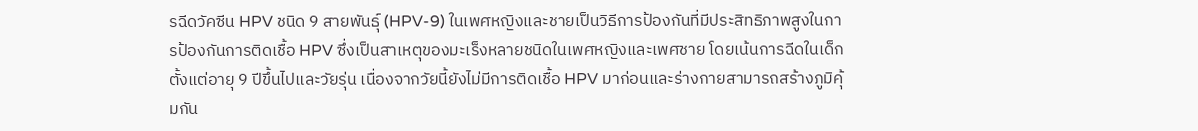รฉีดวัคซีน HPV ชนิด 9 สายพันธุ์ (HPV-9) ในเพศหญิงและชายเป็นวิธีการป้องกันที่มีประสิทธิภาพสูงในการป้องกันการติดเชื้อ HPV ซึ่งเป็นสาเหตุของมะเร็งหลายชนิดในเพศหญิงและเพศชาย โดยเน้นการฉีดในเด็กตั้งแต่อายุ 9 ปีขึ้นไปและวัยรุ่น เนื่องจากวัยนี้ยังไม่มีการติดเชื้อ HPV มาก่อนและร่างกายสามารถสร้างภูมิคุ้มกัน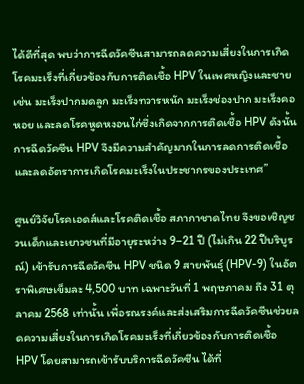ได้ดีที่สุด พบว่าการฉีดวัคซีนสามารถลดความเสี่ยงในการเกิดโรคมะเร็งที่เกี่ยวข้องกับการติดเชื้อ HPV ในเพศหญิงและชาย เช่น มะเร็งปากมดลูก มะเร็งทวารหนัก มะเร็งช่องปาก มะเร็งคอหอย และลดโรคหูดหงอนไก่ซึ่งเกิดจากการติดเชื้อ HPV ดังนั้นการฉีดวัคซีน HPV จึงมีความสำคัญมากในการลดการติดเชื้อและลดอัตราการเกิดโรคมะเร็งในประชากรของประเทศ”

ศูนย์วิจัยโรคเอดส์และโรคติดเชื้อ สภากาชาดไทย จึงขอเชิญชวนเด็กและเยาวชนที่มีอายุระหว่าง 9–21 ปี (ไม่เกิน 22 ปีบริบูรณ์) เข้ารับการฉีดวัคซีน HPV ชนิด 9 สายพันธุ์ (HPV-9) ในอัตราพิเศษเข็มละ 4,500 บาท เฉพาะวันที่ 1 พฤษภาคม ถึง 31 ตุลาคม 2568 เท่านั้น เพื่อรณรงค์และส่งเสริมการฉีดวัคซีนช่วยลดความเสี่ยงในการเกิดโรคมะเร็งที่เกี่ยวข้องกับการติดเชื้อ HPV โดยสามารถเข้ารับบริการฉีดวัคซีน ได้ที่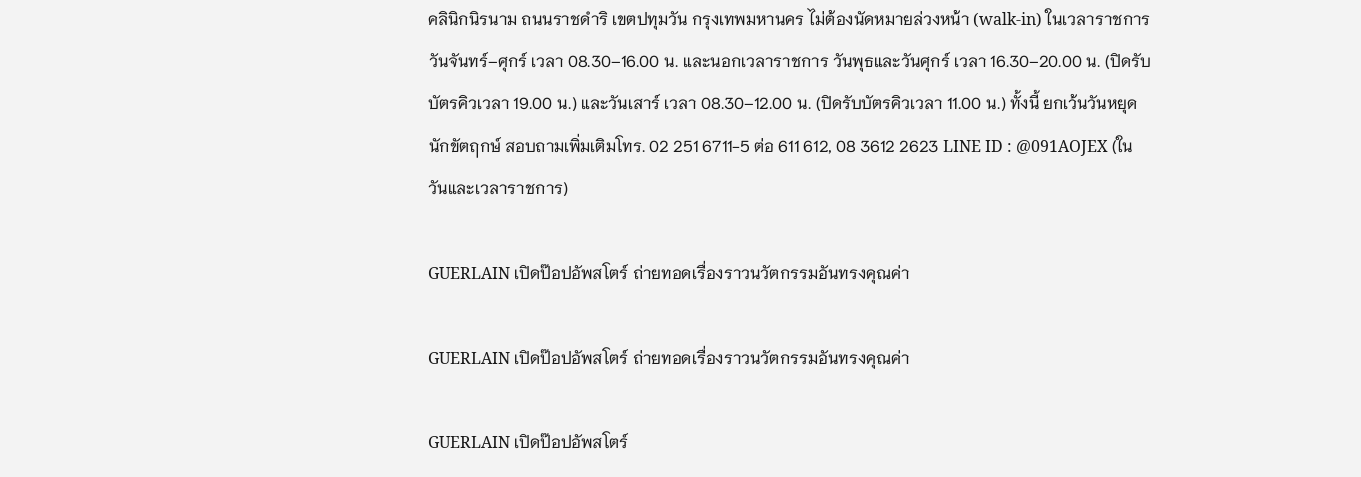คลินิกนิรนาม ถนนราชดำริ เขตปทุมวัน กรุงเทพมหานคร ไม่ต้องนัดหมายล่วงหน้า (walk-in) ในเวลาราชการ วันจันทร์–ศุกร์ เวลา 08.30–16.00 น. และนอกเวลาราชการ วันพุธและวันศุกร์ เวลา 16.30–20.00 น. (ปิดรับบัตรคิวเวลา 19.00 น.) และวันเสาร์ เวลา 08.30–12.00 น. (ปิดรับบัตรคิวเวลา 11.00 น.) ทั้งนี้ ยกเว้นวันหยุดนักขัตฤกษ์ สอบถามเพิ่มเติมโทร. 02 251 6711-5 ต่อ 611 612, 08 3612 2623 LINE ID : @091AOJEX (ในวันและเวลาราชการ)

GUERLAIN เปิดป๊อปอัพสโตร์ ถ่ายทอดเรื่องราวนวัตกรรมอันทรงคุณค่า

GUERLAIN เปิดป๊อปอัพสโตร์ ถ่ายทอดเรื่องราวนวัตกรรมอันทรงคุณค่า

GUERLAIN เปิดป๊อปอัพสโตร์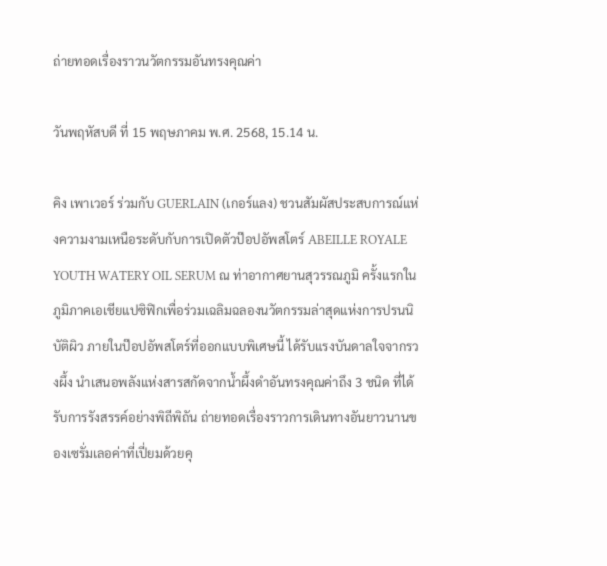ถ่ายทอดเรื่องราวนวัตกรรมอันทรงคุณค่า

วันพฤหัสบดี ที่ 15 พฤษภาคม พ.ศ. 2568, 15.14 น.

คิง เพาเวอร์ ร่วมกับ GUERLAIN (เกอร์แลง) ชวนสัมผัสประสบการณ์แห่งความงามเหนือระดับกับการเปิดตัวป๊อปอัพสโตร์ ABEILLE ROYALE YOUTH WATERY OIL SERUM ณ ท่าอากาศยานสุวรรณภูมิ ครั้งแรกในภูมิภาคเอเชียแปซิฟิกเพื่อร่วมเฉลิมฉลองนวัตกรรมล่าสุดแห่งการปรนนิบัติผิว ภายในป๊อปอัพสโตร์ที่ออกแบบพิเศษนี้ ได้รับแรงบันดาลใจจากรวงผึ้ง นำเสนอพลังแห่งสารสกัดจากน้ำผึ้งดำอันทรงคุณค่าถึง 3 ชนิด ที่ได้รับการรังสรรค์อย่างพิถีพิถัน ถ่ายทอดเรื่องราวการเดินทางอันยาวนานของเซรั่มเลอค่าที่เปี่ยมด้วยคุ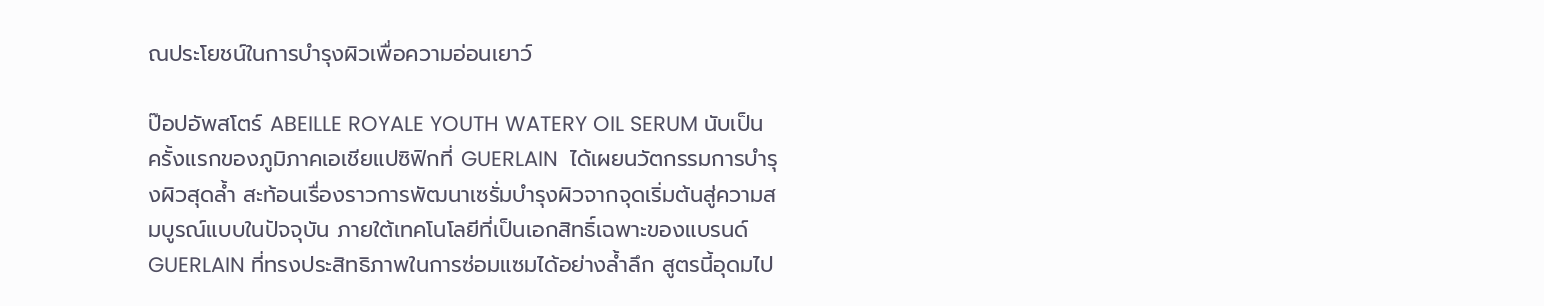ณประโยชน์ในการบำรุงผิวเพื่อความอ่อนเยาว์

ป๊อปอัพสโตร์ ABEILLE ROYALE YOUTH WATERY OIL SERUM นับเป็นครั้งแรกของภูมิภาคเอเชียแปซิฟิกที่ GUERLAIN  ได้เผยนวัตกรรมการบำรุงผิวสุดล้ำ สะท้อนเรื่องราวการพัฒนาเซรั่มบำรุงผิวจากจุดเริ่มต้นสู่ความสมบูรณ์แบบในปัจจุบัน ภายใต้เทคโนโลยีที่เป็นเอกสิทธิ์เฉพาะของแบรนด์ GUERLAIN ที่ทรงประสิทธิภาพในการซ่อมแซมได้อย่างล้ำลึก สูตรนี้อุดมไป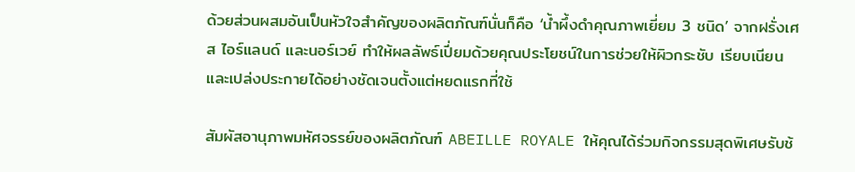ด้วยส่วนผสมอันเป็นหัวใจสำคัญของผลิตภัณฑ์นั่นก็คือ ‘น้ำผึ้งดำคุณภาพเยี่ยม 3 ชนิด’ จากฝรั่งเศส ไอร์แลนด์ และนอร์เวย์ ทำให้ผลลัพธ์เปี่ยมด้วยคุณประโยชน์ในการช่วยให้ผิวกระชับ เรียบเนียน และเปล่งประกายได้อย่างชัดเจนตั้งแต่หยดแรกที่ใช้

สัมผัสอานุภาพมหัศจรรย์ของผลิตภัณฑ์ ABEILLE ROYALE ให้คุณได้ร่วมกิจกรรมสุดพิเศษรับช้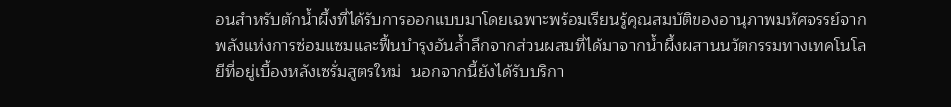อนสำหรับตักน้ำผึ้งที่ได้รับการออกแบบมาโดยเฉพาะพร้อมเรียนรู้คุณสมบัติของอานุภาพมหัศจรรย์จากพลังแห่งการซ่อมแซมและฟื้นบำรุงอันล้ำลึกจากส่วนผสมที่ได้มาจากน้ำผึ้งผสานนวัตกรรมทางเทคโนโลยีที่อยู่เบื้องหลังเซรั่มสูตรใหม่  นอกจากนี้ยังได้รับบริกา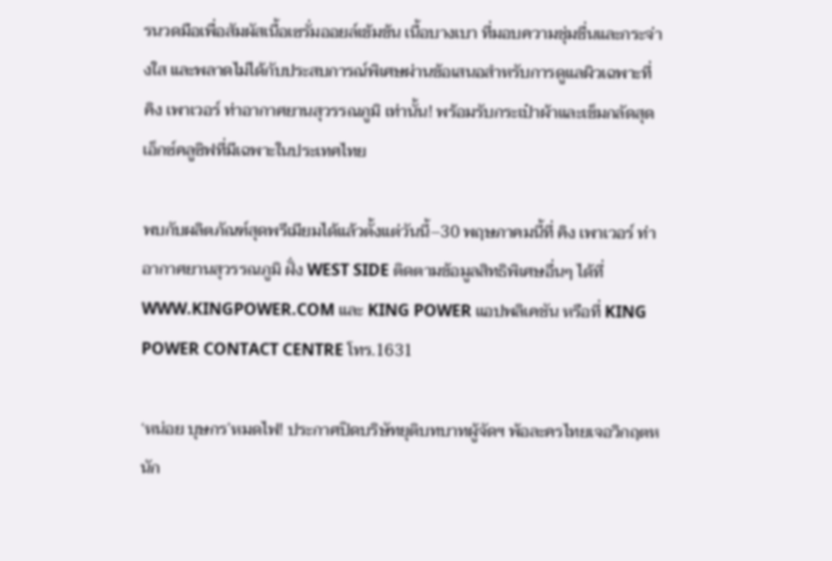รนวดมือเพื่อสัมผัสเนื้อเซรั่มออยล์เข้มข้น เนื้อบางเบา ที่มอบความชุ่มชื่นและกระจ่างใส และพลาดไม่ได้กับประสบการณ์พิเศษผ่านข้อเสนอสำหรับการดูแลผิวเฉพาะที่ คิง เพาเวอร์ ท่าอากาศยานสุวรรณภูมิ เท่านั้น! พร้อมรับกระเป๋าผ้าและเข็มกลัดสุดเอ็กซ์คลูซิฟที่มีเฉพาะในประเทศไทย

พบกับผลิตภัณฑ์สุดพรีเมียมได้แล้วตั้งแต่วันนี้–30 พฤษภาคมนี้ที่ คิง เพาเวอร์ ท่าอากาศยานสุวรรณภูมิ ฝั่ง WEST SIDE ติดตามข้อมูลสิทธิพิเศษอื่นๆ ได้ที่ WWW.KINGPOWER.COM และ KING POWER แอปพลิเคชัน หรือที่ KING POWER CONTACT CENTRE โทร.1631

‘หน่อย บุษกร’หมดไฟ! ประกาศปิดบริษัทยุติบทบาทผู้จัดฯ พ้อละครไทยเจอวิกฤตหนัก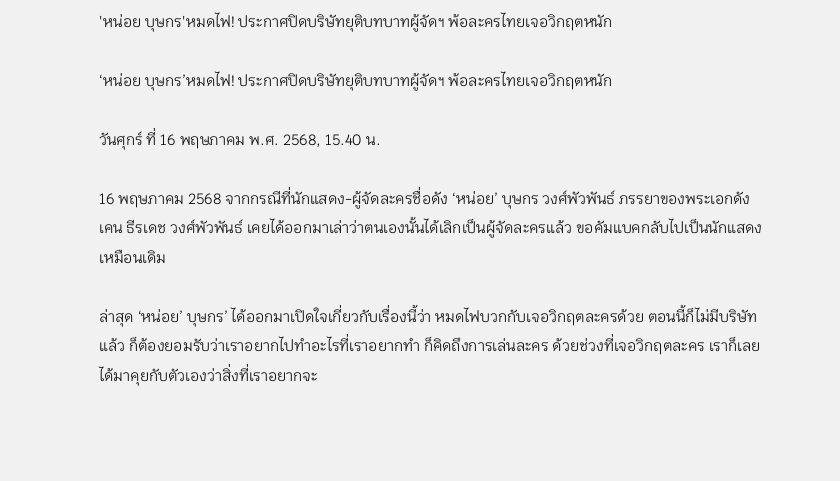'หน่อย บุษกร'หมดไฟ! ประกาศปิดบริษัทยุติบทบาทผู้จัดฯ พ้อละครไทยเจอวิกฤตหนัก

‘หน่อย บุษกร’หมดไฟ! ประกาศปิดบริษัทยุติบทบาทผู้จัดฯ พ้อละครไทยเจอวิกฤตหนัก

วันศุกร์ ที่ 16 พฤษภาคม พ.ศ. 2568, 15.40 น.

16 พฤษภาคม 2568 จากกรณีที่นักแสดง-ผู้จัดละครชื่อดัง ‘หน่อย’ บุษกร วงศ์พัวพันธ์ ภรรยาของพระเอกดัง เคน ธีรเดช วงศ์พัวพันธ์ เคยได้ออกมาเล่าว่าตนเองนั้นได้เลิกเป็นผู้จัดละครแล้ว ขอคัมแบคกลับไปเป็นนักแสดงเหมือนเดิม

ล่าสุด ‘หน่อย’ บุษกร’ ได้ออกมาเปิดใจเกี่ยวกับเรื่องนี้ว่า หมดไฟบวกกับเจอวิกฤตละครด้วย ตอนนี้ก็ไม่มีบริษัทแล้ว ก็ต้องยอมรับว่าเราอยากไปทำอะไรที่เราอยากทำ ก็คิดถึงการเล่นละคร ด้วยช่วงที่เจอวิกฤตละคร เราก็เลยได้มาคุยกับตัวเองว่าสิ่งที่เราอยากจะ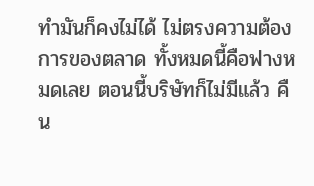ทำมันก็คงไม่ได้ ไม่ตรงความต้องการของตลาด ทั้งหมดนี้คือฟางหมดเลย ตอนนี้บริษัทก็ไม่มีแล้ว คืน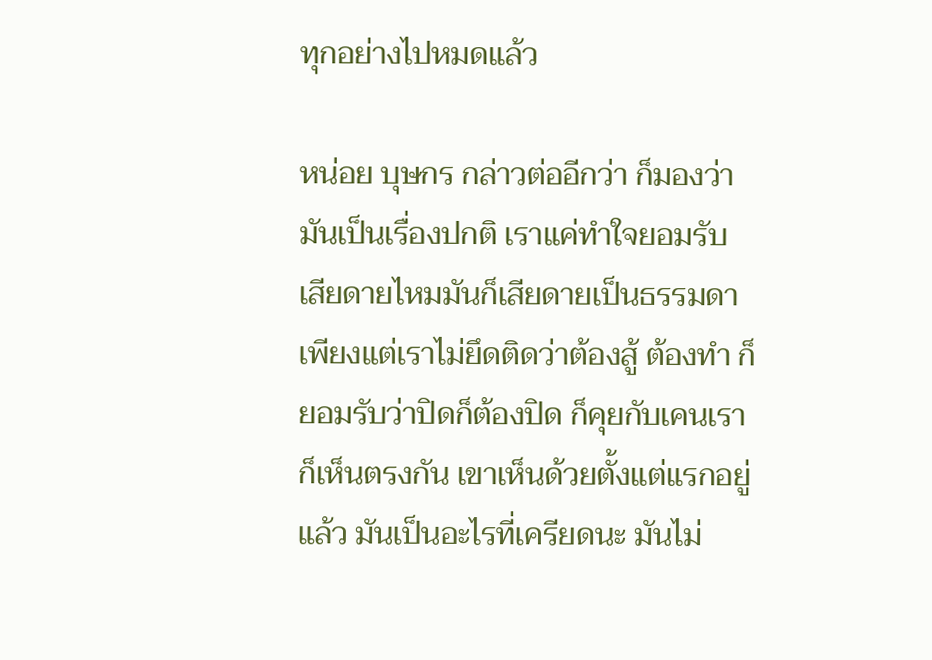ทุกอย่างไปหมดแล้ว

หน่อย บุษกร กล่าวต่ออีกว่า ก็มองว่ามันเป็นเรื่องปกติ เราแค่ทำใจยอมรับ เสียดายไหมมันก็เสียดายเป็นธรรมดา เพียงแต่เราไม่ยึดติดว่าต้องสู้ ต้องทำ ก็ยอมรับว่าปิดก็ต้องปิด ก็คุยกับเคนเราก็เห็นตรงกัน เขาเห็นด้วยตั้งแต่แรกอยู่แล้ว มันเป็นอะไรที่เครียดนะ มันไม่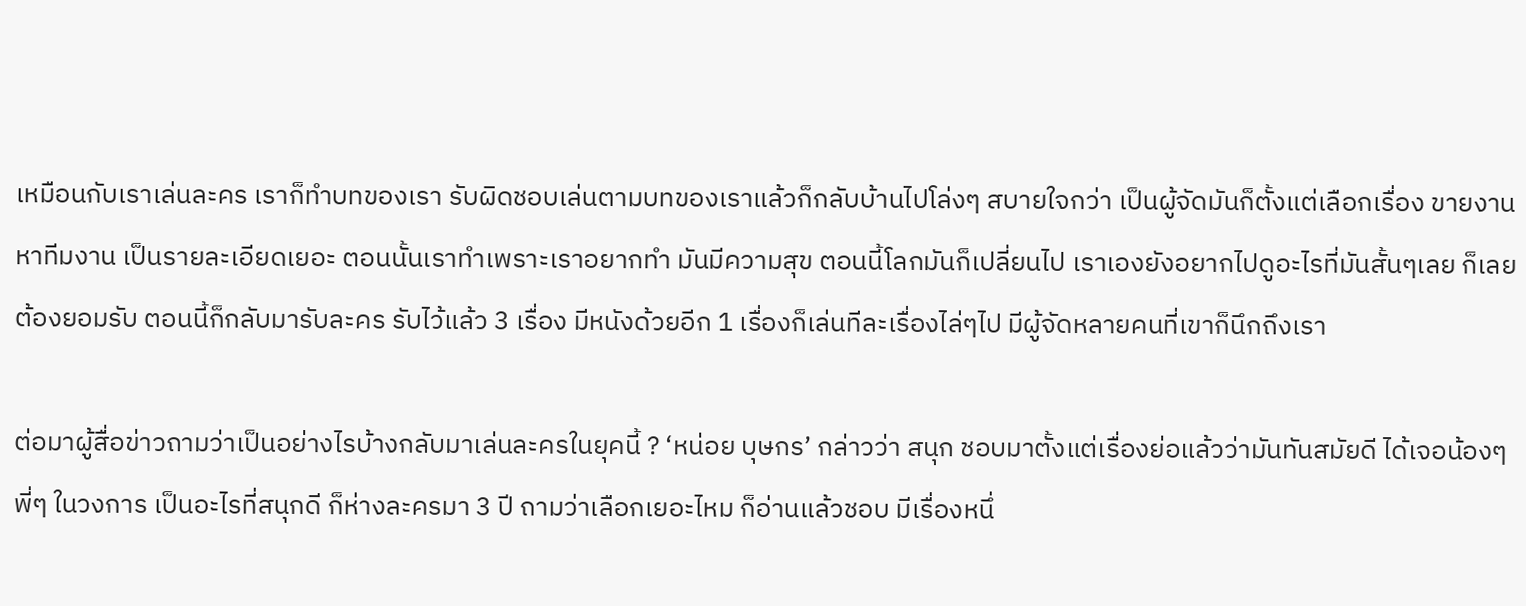เหมือนกับเราเล่นละคร เราก็ทำบทของเรา รับผิดชอบเล่นตามบทของเราแล้วก็กลับบ้านไปโล่งๆ สบายใจกว่า เป็นผู้จัดมันก็ตั้งแต่เลือกเรื่อง ขายงาน หาทีมงาน เป็นรายละเอียดเยอะ ตอนนั้นเราทำเพราะเราอยากทำ มันมีความสุข ตอนนี้โลกมันก็เปลี่ยนไป เราเองยังอยากไปดูอะไรที่มันสั้นๆเลย ก็เลยต้องยอมรับ ตอนนี้ก็กลับมารับละคร รับไว้แล้ว 3 เรื่อง มีหนังด้วยอีก 1 เรื่องก็เล่นทีละเรื่องไล่ๆไป มีผู้จัดหลายคนที่เขาก็นึกถึงเรา

ต่อมาผู้สื่อข่าวถามว่าเป็นอย่างไรบ้างกลับมาเล่นละครในยุคนี้ ? ‘หน่อย บุษกร’ กล่าวว่า สนุก ชอบมาตั้งแต่เรื่องย่อแล้วว่ามันทันสมัยดี ได้เจอน้องๆ พี่ๆ ในวงการ เป็นอะไรที่สนุกดี ก็ห่างละครมา 3 ปี ถามว่าเลือกเยอะไหม ก็อ่านแล้วชอบ มีเรื่องหนึ่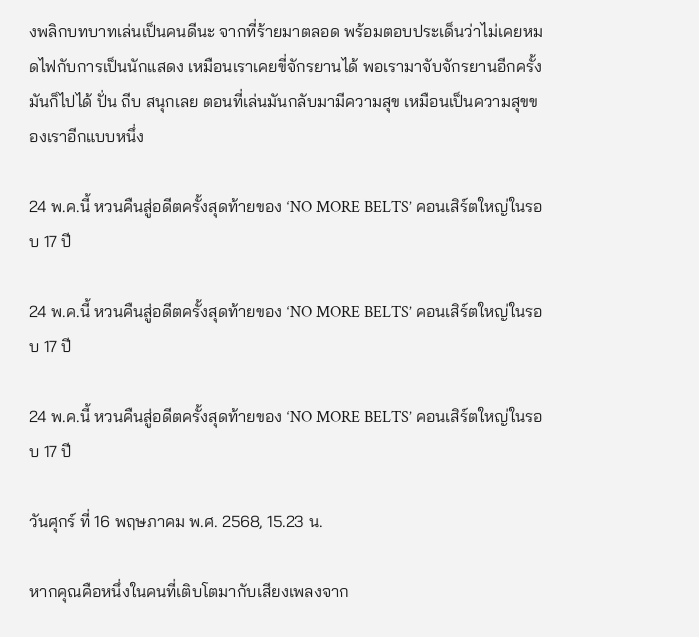งพลิกบทบาทเล่นเป็นคนดีนะ จากที่ร้ายมาตลอด พร้อมตอบประเด็นว่าไม่เคยหมดไฟกับการเป็นนักแสดง เหมือนเราเคยขี่จักรยานได้ พอเรามาจับจักรยานอีกครั้งมันก็ไปได้ ปั่น ถีบ สนุกเลย ตอนที่เล่นมันกลับมามีความสุข เหมือนเป็นความสุขของเราอีกแบบหนึ่ง

24 พ.ค.นี้ หวนคืนสู่อดีตครั้งสุดท้ายของ ‘NO MORE BELTS’ คอนเสิร์ตใหญ่ในรอบ 17 ปี

24 พ.ค.นี้ หวนคืนสู่อดีตครั้งสุดท้ายของ ‘NO MORE BELTS’ คอนเสิร์ตใหญ่ในรอบ 17 ปี

24 พ.ค.นี้ หวนคืนสู่อดีตครั้งสุดท้ายของ ‘NO MORE BELTS’ คอนเสิร์ตใหญ่ในรอบ 17 ปี

วันศุกร์ ที่ 16 พฤษภาคม พ.ศ. 2568, 15.23 น.

หากคุณคือหนึ่งในคนที่เติบโตมากับเสียงเพลงจาก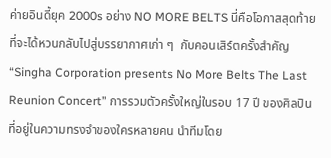ค่ายอินดี้ยุค 2000s อย่าง NO MORE BELTS นี่คือโอกาสสุดท้ายที่จะได้หวนกลับไปสู่บรรยากาศเก่า ๆ  กับคอนเสิร์ตครั้งสำคัญ “Singha Corporation presents No More Belts The Last Reunion Concert” การรวมตัวครั้งใหญ่ในรอบ 17 ปี ของศิลปินที่อยู่ในความทรงจำของใครหลายคน นำทีมโดย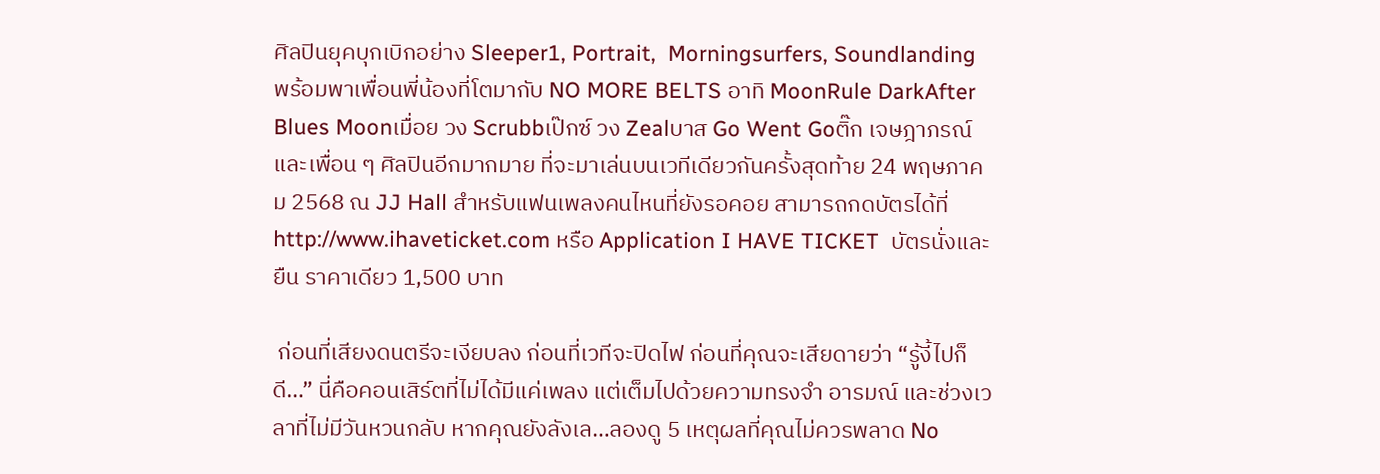ศิลปินยุคบุกเบิกอย่าง Sleeper1, Portrait,  Morningsurfers, Soundlanding พร้อมพาเพื่อนพี่น้องที่โตมากับ NO MORE BELTS อาทิ MoonRule DarkAfter Blues Moonเมื่อย วง Scrubbเป๊กซ์ วง Zealบาส Go Went Goติ๊ก เจษฎาภรณ์  และเพื่อน ๆ ศิลปินอีกมากมาย ที่จะมาเล่นบนเวทีเดียวกันครั้งสุดท้าย 24 พฤษภาคม 2568 ณ JJ Hall สำหรับแฟนเพลงคนไหนที่ยังรอคอย สามารถกดบัตรได้ที่ http://www.ihaveticket.com หรือ Application I HAVE TICKET  บัตรนั่งและยืน ราคาเดียว 1,500 บาท

 ก่อนที่เสียงดนตรีจะเงียบลง ก่อนที่เวทีจะปิดไฟ ก่อนที่คุณจะเสียดายว่า “รู้งี้ไปก็ดี…” นี่คือคอนเสิร์ตที่ไม่ได้มีแค่เพลง แต่เต็มไปด้วยความทรงจำ อารมณ์ และช่วงเวลาที่ไม่มีวันหวนกลับ หากคุณยังลังเล…ลองดู 5 เหตุผลที่คุณไม่ควรพลาด No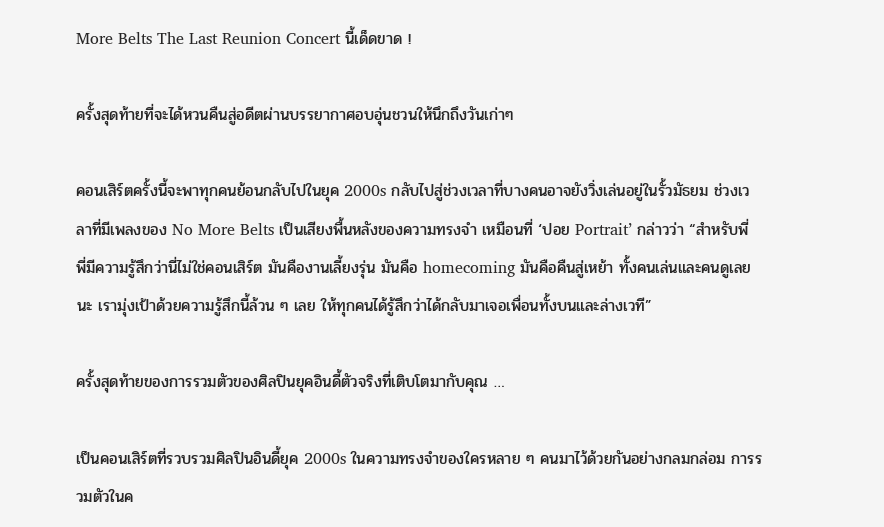More Belts The Last Reunion Concert นี้เด็ดขาด !

ครั้งสุดท้ายที่จะได้หวนคืนสู่อดีตผ่านบรรยากาศอบอุ่นชวนให้นึกถึงวันเก่าๆ

คอนเสิร์ตครั้งนี้จะพาทุกคนย้อนกลับไปในยุค 2000s กลับไปสู่ช่วงเวลาที่บางคนอาจยังวิ่งเล่นอยู่ในรั้วมัธยม ช่วงเวลาที่มีเพลงของ No More Belts เป็นเสียงพื้นหลังของความทรงจำ เหมือนที่ ‘ปอย Portrait’ กล่าวว่า “สำหรับพี่ พี่มีความรู้สึกว่านี่ไม่ใช่คอนเสิร์ต มันคืองานเลี้ยงรุ่น มันคือ homecoming มันคือคืนสู่เหย้า ทั้งคนเล่นและคนดูเลยนะ เรามุ่งเป้าด้วยความรู้สึกนี้ล้วน ๆ เลย ให้ทุกคนได้รู้สึกว่าได้กลับมาเจอเพื่อนทั้งบนและล่างเวที”

ครั้งสุดท้ายของการรวมตัวของศิลปินยุคอินดี้ตัวจริงที่เติบโตมากับคุณ …

เป็นคอนเสิร์ตที่รวบรวมศิลปินอินดี้ยุค 2000s ในความทรงจำของใครหลาย ๆ คนมาไว้ด้วยกันอย่างกลมกล่อม การรวมตัวในค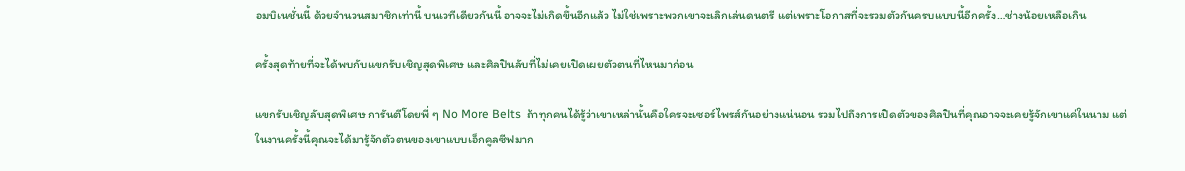อมบิเนชั่นนี้ ด้วยจำนวนสมาชิกเท่านี้ บนเวทีเดียวกันนี้ อาจจะไม่เกิดขึ้นอีกแล้ว ไม่ใช่เพราะพวกเขาจะเลิกเล่นดนตรี แต่เพราะโอกาสที่จะรวมตัวกันครบแบบนี้อีกครั้ง…ช่างน้อยเหลือเกิน

ครั้งสุดท้ายที่จะได้พบกับแขกรับเชิญสุดพิเศษ และศิลปินลับที่ไม่เคยเปิดเผยตัวตนที่ไหนมาก่อน

แขกรับเชิญลับสุดพิเศษ การันตีโดยพี่ ๆ No More Belts  ถ้าทุกคนได้รู้ว่าเขาเหล่านั้นคือใครจะเซอร์ไพรส์กันอย่างแน่นอน รวมไปถึงการเปิดตัวของศิลปินที่คุณอาจจะเคยรู้จักเขาแค่ในนาม แต่ในงานครั้งนี้คุณจะได้มารู้จักตัวตนของเขาแบบเอ็กคูลซีฟมาก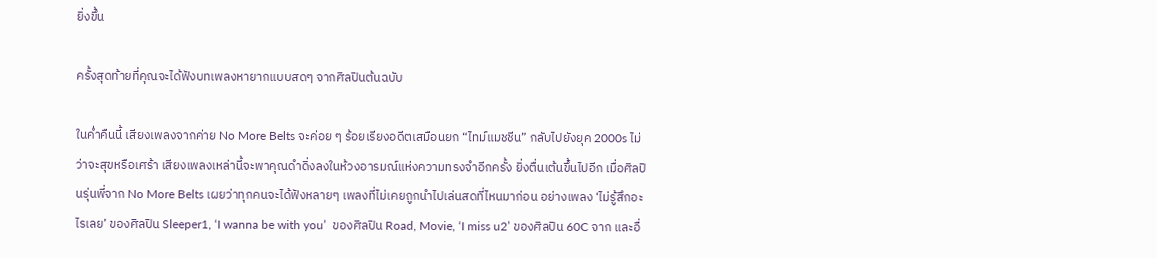ยิ่งขึ้น

ครั้งสุดท้ายที่คุณจะได้ฟังบทเพลงหายากแบบสดๆ จากศิลปินต้นฉบับ

ในค่ำคืนนี้ เสียงเพลงจากค่าย No More Belts จะค่อย ๆ ร้อยเรียงอดีตเสมือนยก “ไทม์แมชชีน” กลับไปยังยุค 2000s ไม่ว่าจะสุขหรือเศร้า เสียงเพลงเหล่านี้จะพาคุณดำดิ่งลงในห้วงอารมณ์แห่งความทรงจำอีกครั้ง ยิ่งตื่นเต้นขึ้นไปอีก เมื่อศิลปินรุ่นพี่จาก No More Belts เผยว่าทุกคนจะได้ฟังหลายๆ เพลงที่ไม่เคยถูกนำไปเล่นสดที่ไหนมาก่อน อย่างเพลง ‘ไม่รู้สึกอะไรเลย’ ของศิลปิน Sleeper1, ‘I wanna be with you’  ของศิลปิน Road, Movie, ‘I miss u2’ ของศิลปิน 60C จาก และอื่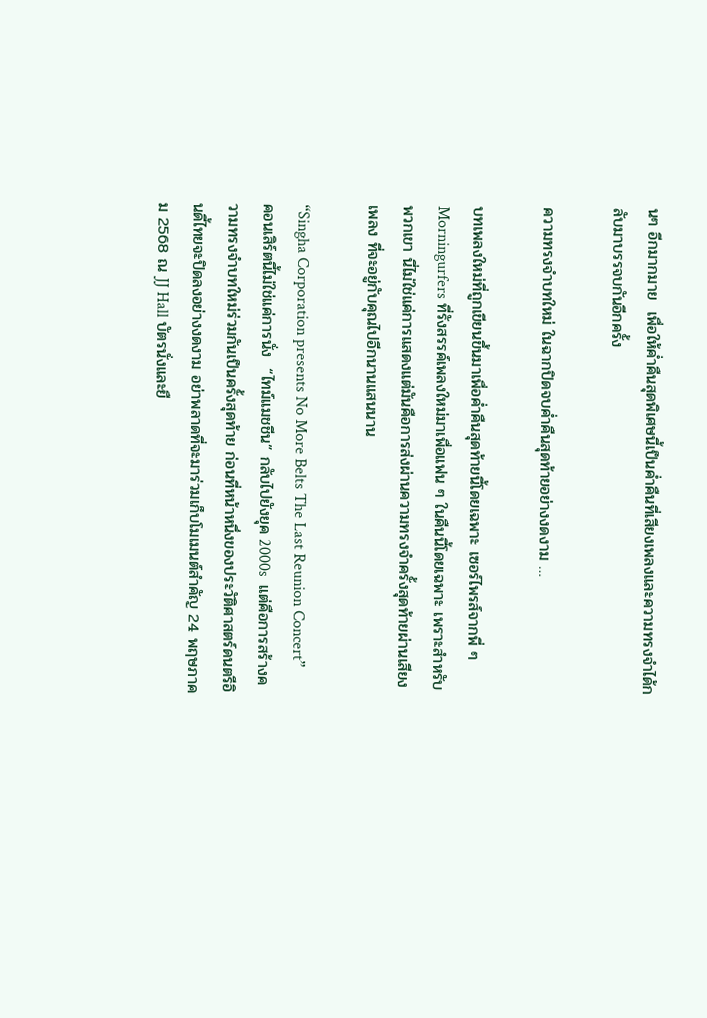นๆ อีกมากมาย  เพื่อให้ค่ำคืนสุดพิเศษนี้เป็นค่ำคืนที่เสียงเพลงและความทรงจำได้กลับมาบรรจบกันอีกครั้ง

ความทรงจำบทใหม่ ในฉากปิดจบค่ำคืนสุดท้ายอย่างงดงาม …

บทเพลงใหม่ที่ถูกเขียนขึ้นมาเพื่อค่ำคืนสุดท้ายนี้โดยเฉพาะ เซอร์ไพรส์จากพี่ ๆ Morningurfers ที่รังสรรค์เพลงใหม่มาเพื่อแฟน ๆ ในคืนนี้โดยเฉพาะ เพราะสำหรับพวกเขา นี่ไม่ใช่แค่การแสดงแต่มันคือการส่งผ่านความทรงจำครั้งสุดท้ายผ่านเสียงเพลง ที่จะอยู่กับคุณไปอีกนานแสนนาน

“Singha Corporation presents No More Belts The Last Reunion Concert”  คอนเสิร์ตนี้ไม่ใช่แค่การนั่ง  “ไทม์แมชชีน” กลับไปยังยุค 2000s  แต่คือการสร้างความทรงจำบทใหม่ร่วมกันเป็นครั้งสุดท้าย ก่อนที่หน้าหนึ่งของประวัติศาสตร์ดนตรีอินดี้ไทยจะปิดลงอย่างงดงาม อย่าพลาดที่จะมาร่วมเก็บโมเมนต์สำคัญ 24 พฤษภาคม 2568 ณ JJ Hall บัตรนั่งและยื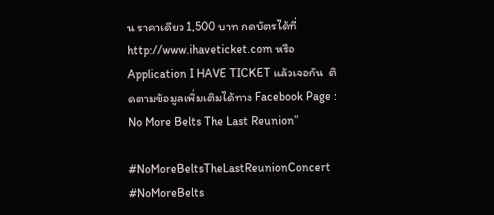น ราคาเดียว 1,500 บาท กดบัตรได้ที่ http://www.ihaveticket.com หรือ Application I HAVE TICKET แล้วเจอกัน  ติดตามข้อมูลเพิ่มเติมได้ทาง Facebook Page : No More Belts The Last Reunion”

#NoMoreBeltsTheLastReunionConcert #NoMoreBelts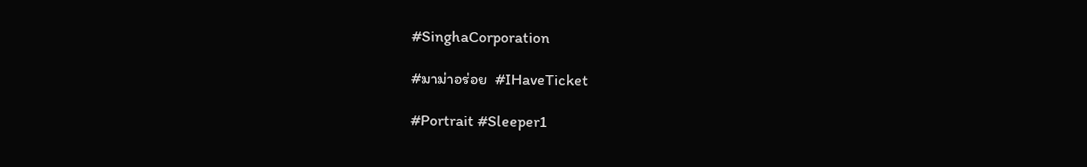#SinghaCorporation

#มาม่าอร่อย  #IHaveTicket

#Portrait #Sleeper1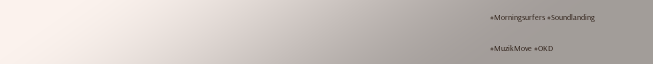#Morningsurfers #Soundlanding

#MuzikMove #OKD